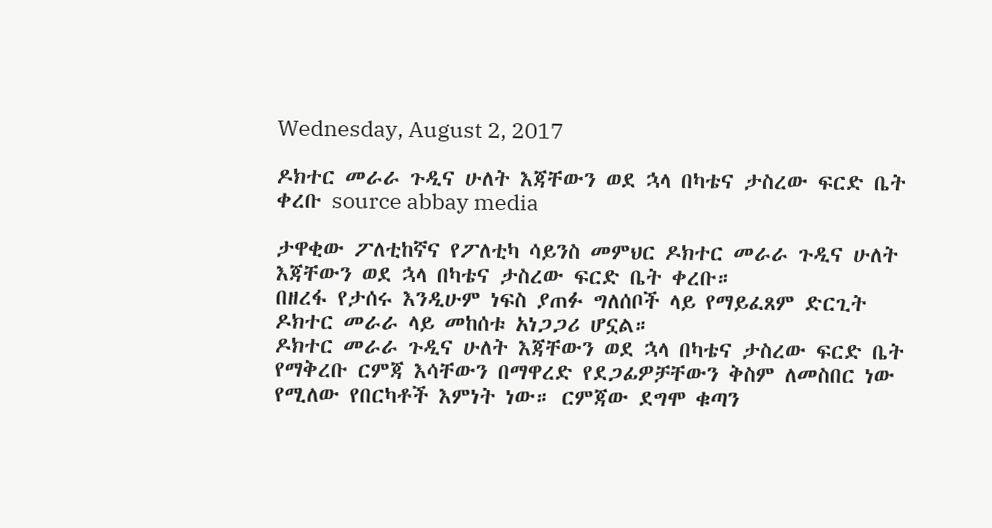Wednesday, August 2, 2017

ዶክተር መራራ ጉዲና ሁለት እጃቸውን ወደ ኋላ በካቴና ታስረው ፍርድ ቤት ቀረቡ source abbay media

ታዋቂው ፖለቲከኛና የፖለቲካ ሳይንስ መምህር ዶክተር መራራ ጉዲና ሁለት እጃቸውን ወደ ኋላ በካቴና ታስረው ፍርድ ቤት ቀረቡ።
በዘረፋ የታሰሩ እንዲሁም ነፍስ ያጠፉ ግለሰቦች ላይ የማይፈጸም ድርጊት ዶክተር መራራ ላይ መከሰቱ አነጋጋሪ ሆኗል።
ዶክተር መራራ ጉዲና ሁለት እጃቸውን ወደ ኋላ በካቴና ታስረው ፍርድ ቤት የማቅረቡ ርምጃ እሳቸውን በማዋረድ የደጋፊዎቻቸውን ቅስም ለመስበር ነው የሚለው የበርካቶች እምነት ነው። ርምጃው ደግሞ ቁጣን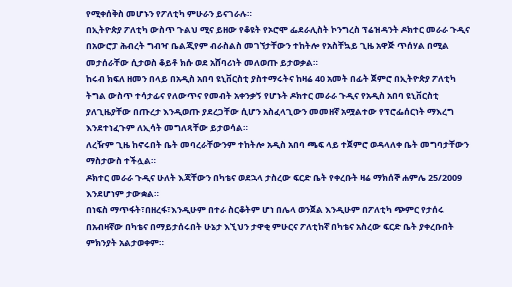የሚቀሰቅስ መሆኑን የፖለቲካ ምሁራን ይናገራሉ።
በኢትዮጵያ ፖለቲካ ውስጥ ጉልህ ሚና ይዘው የቆዩት የኦሮሞ ፌደራሊስት ኮንግረስ ፕሬዝዳንት ዶክተር መራራ ጉዲና በአውሮፓ ሕብረት ግብዣ ቤልጂየም ብራስልስ መገኘታቸውን ተከትሎ የአስቸኳይ ጊዜ አዋጅ ጥሰሃል በሚል መታሰራቸው ሲታወስ ቆይቶ ክሱ ወደ አሸባሪነት መለወጡ ይታወቃል።
ከሩብ ክፍለ ዘመን በላይ በአዲስ አበባ ዩኒቨርስቲ ያስተማሩትና ከዛሬ 40 አመት በፊት ጀምሮ በኢትዮጵያ ፖለቲካ ትግል ውስጥ ተሳታፊና የለውጥና የመብት አቀንቃኝ የሆኑት ዶክተር መራራ ጉዲና የአዲስ አበባ ዩኒቨርስቲ ያለጊዜያቸው በጡረታ እንዲወጡ ያደረጋቸው ሲሆን አስፈላጊውን መመዘኛ አሟልተው የፕሮፌሰርነት ማእረግ እንደተነፈጉም ለኢሳት መግለጻቸው ይታወሳል።
ለረዥም ጊዜ ከኖሩበት ቤት መባረራቸውንም ተከትሎ አዲስ አበባ ጫፍ ላይ ተጀምሮ ወዳላለቀ ቤት መግባታቸውን ማስታውስ ተችሏል።
ዶክተር መራራ ጉዲና ሁለት እጃቸውን በካቴና ወደኋላ ታስረው ፍርድ ቤት የቀረቡት ዛሬ ማክሰኞ ሐምሌ 25/2009 እንደሆነም ታውቋል።
በነፍስ ማጥፋት፣በዘረፋ፣እንዲሁም በተራ ስርቆትም ሆነ በሌላ ወንጀል እንዲሁም በፖለቲካ ጭምር የታሰሩ በአብዛኛው በካቴና በማይታሰሩበት ሁኔታ እኚህን ታዋቂ ምሁርና ፖለቲከኛ በካቴና አስረው ፍርድ ቤት ያቀረቡበት ምክንያት አልታወቀም።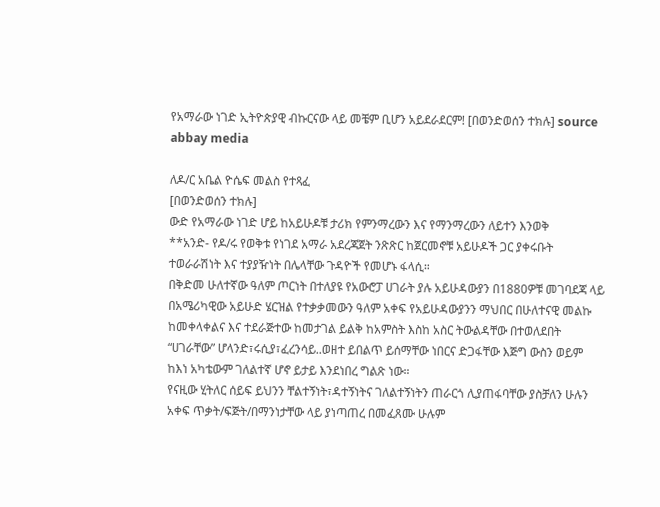የአማራው ነገድ ኢትዮጵያዊ ብኩርናው ላይ መቼም ቢሆን አይደራደርም! [በወንድወሰን ተክሉ] source abbay media

ለዶ/ር አቤል ዮሴፍ መልስ የተጻፈ
[በወንድወሰን ተክሉ]
ውድ የአማራው ነገድ ሆይ ከአይሁዶቹ ታሪክ የምንማረውን እና የማንማረውን ለይተን እንወቅ
**አንድ- የዶ/ሩ የወቅቱ የነገደ አማራ አደረጃጀት ንጽጽር ከጀርመኖቹ አይሁዶች ጋር ያቀሩቡት ተወራራሽነት እና ተያያዥነት በሌላቸው ጉዳዮች የመሆኑ ፋላሲ።
በቅድመ ሁለተኛው ዓለም ጦርነት በተለያዩ የአውሮፓ ሀገራት ያሉ አይሁዳውያን በ1880ዎቹ መገባደጃ ላይ በአሜሪካዊው አይሁድ ሄርዝል የተቃቃመውን ዓለም አቀፍ የአይሁዳውያንን ማህበር በሁለተናዊ መልኩ ከመቀላቀልና እና ተደራጅተው ከመታገል ይልቅ ከአምስት እስከ አስር ትውልዳቸው በተወለደበት “ሀገራቸው” ሆላንድ፣ሩሲያ፣ፈረንሳይ..ወዘተ ይበልጥ ይሰማቸው ነበርና ድጋፋቸው እጅግ ውስን ወይም ከእነ አካቴውም ገለልተኛ ሆኖ ይታይ እንደነበረ ግልጽ ነው።
የናዚው ሂትለር ሰይፍ ይህንን ቸልተኝነት፣ዳተኝነትና ገለልተኝነትን ጠራርጎ ሊያጠፋባቸው ያስቻለን ሁሉን አቀፍ ጥቃት/ፍጅት/በማንነታቸው ላይ ያነጣጠረ በመፈጸሙ ሁሉም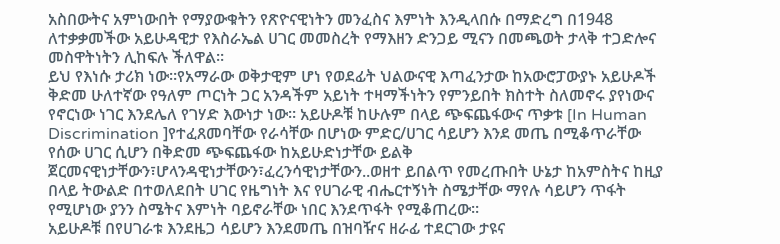አስበውትና አምነውበት የማያውቁትን የጽዮናዊነትን መንፈስና እምነት እንዲላበሱ በማድረግ በ1948 ለተቃቃመችው አይሁዳዊታ የእስራኤል ሀገር መመስረት የማእዘን ድንጋይ ሚናን በመጫወት ታላቅ ተጋድሎና መስዋትነትን ሊከፍሉ ችለዋል።
ይህ የእነሱ ታሪክ ነው።የአማራው ወቅታዊም ሆነ የወደፊት ህልውናዊ እጣፈንታው ከአውሮፓውያኑ አይሁዶች ቅድመ ሁለተኛው የዓለም ጦርነት ጋር አንዳችም አይነት ተዛማችነትን የምንይበት ክስተት ስለመኖሩ ያየነውና የኖርነው ነገር እንደሌለ የገሃድ እውነታ ነው። አይሁዶቹ ከሁሉም በላይ ጭፍጨፋውና ጥቃቱ [In Human Discrimination ]የተፈጸመባቸው የራሳቸው በሆነው ምድር/ሀገር ሳይሆን እንደ መጤ በሚቆጥራቸው የሰው ሀገር ሲሆን በቅድመ ጭፍጨፋው ከአይሁድነታቸው ይልቅ ጀርመናዊነታቸውን፣ሆላንዳዊነታቸውን፣ፈረንሳዊነታቸውን..ወዘተ ይበልጥ የመረጡበት ሁኔታ ከአምስትና ከዚያ በላይ ትውልድ በተወለደበት ሀገር የዜግነት እና የሀገራዊ ብሔርተኝነት ስሜታቸው ማየሉ ሳይሆን ጥፋት የሚሆነው ያንን ስሜትና እምነት ባይኖራቸው ነበር እንደጥፋት የሚቆጠረው።
አይሁዶቹ በየሀገራቱ እንደዜጋ ሳይሆን እንደመጤ በዝባዥና ዘራፊ ተደርገው ታዩና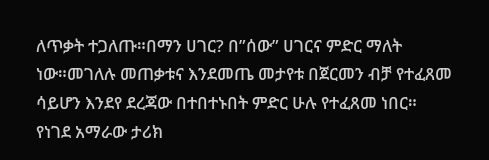ለጥቃት ተጋለጡ።በማን ሀገር? በ”ሰው” ሀገርና ምድር ማለት ነው።መገለሉ መጠቃቱና እንደመጤ መታየቱ በጀርመን ብቻ የተፈጸመ ሳይሆን እንደየ ደረጃው በተበተኑበት ምድር ሁሉ የተፈጸመ ነበር።
የነገደ አማራው ታሪክ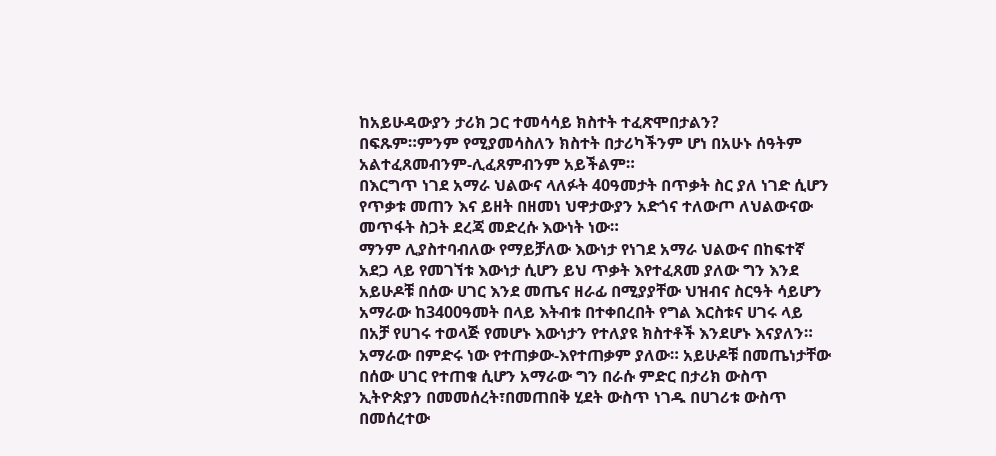ከአይሁዳውያን ታሪክ ጋር ተመሳሳይ ክስተት ተፈጽሞበታልን?
በፍጹም።ምንም የሚያመሳስለን ክስተት በታሪካችንም ሆነ በአሁኑ ሰዓትም አልተፈጸመብንም-ሊፈጸምብንም አይችልም።
በእርግጥ ነገደ አማራ ህልውና ላለፉት 40ዓመታት በጥቃት ስር ያለ ነገድ ሲሆን የጥቃቱ መጠን እና ይዘት በዘመነ ህዋታውያን አድጎና ተለውጦ ለህልውናው መጥፋት ስጋት ደረጃ መድረሱ እውነት ነው።
ማንም ሊያስተባብለው የማይቻለው እውነታ የነገደ አማራ ህልውና በከፍተኛ አደጋ ላይ የመገኘቱ እውነታ ሲሆን ይህ ጥቃት እየተፈጸመ ያለው ግን እንደ አይሁዶቹ በሰው ሀገር እንደ መጤና ዘራፊ በሚያያቸው ህዝብና ስርዓት ሳይሆን አማራው ከ3400ዓመት በላይ እትብቱ በተቀበረበት የግል እርስቱና ሀገሩ ላይ በአቻ የሀገሩ ተወላጅ የመሆኑ እውነታን የተለያዩ ክስተቶች እንደሆኑ እናያለን።
አማራው በምድሩ ነው የተጠቃው-እየተጠቃም ያለው። አይሁዶቹ በመጤነታቸው በሰው ሀገር የተጠቁ ሲሆን አማራው ግን በራሱ ምድር በታሪክ ውስጥ ኢትዮጵያን በመመሰረት፣በመጠበቅ ሂደት ውስጥ ነገዱ በሀገሪቱ ውስጥ በመሰረተው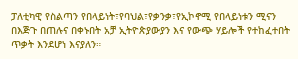ፓለቲካዊ የስልጣን የበላይነት፣የባህል፣የቃንቃ፣የኢኮኖሚ የበላይነቱን ሚናን በእጅጉ በጠሉና በቀኑበት አቻ ኢትዮጵያውያን እና የውጭ ሃይሎች የተከፈተበት ጥቃት እንደሆነ እናያለን።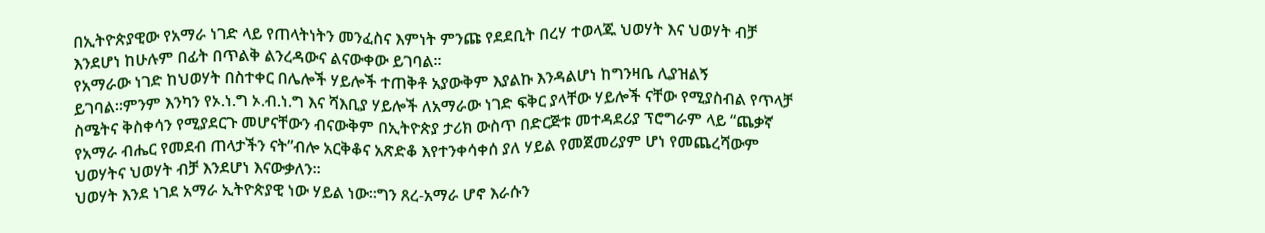በኢትዮጵያዊው የአማራ ነገድ ላይ የጠላትነትን መንፈስና እምነት ምንጩ የደደቢት በረሃ ተወላጁ ህወሃት እና ህወሃት ብቻ እንደሆነ ከሁሉም በፊት በጥልቅ ልንረዳውና ልናውቀው ይገባል።
የአማራው ነገድ ከህወሃት በስተቀር በሌሎች ሃይሎች ተጠቅቶ አያውቅም እያልኩ እንዳልሆነ ከግንዛቤ ሊያዝልኝ ይገባል።ምንም እንካን የኦ.ነ.ግ ኦ.ብ.ነ.ግ እና ሻእቢያ ሃይሎች ለአማራው ነገድ ፍቅር ያላቸው ሃይሎች ናቸው የሚያስብል የጥላቻ ስሜትና ቅስቀሳን የሚያደርጉ መሆናቸውን ብናውቅም በኢትዮጵያ ታሪክ ውስጥ በድርጅቱ መተዳደሪያ ፕሮግራም ላይ “ጨቃኛ የአማራ ብሔር የመደብ ጠላታችን ናት”ብሎ አርቅቆና አጽድቆ እየተንቀሳቀሰ ያለ ሃይል የመጀመሪያም ሆነ የመጨረሻውም ህወሃትና ህወሃት ብቻ እንደሆነ እናውቃለን።
ህወሃት እንደ ነገደ አማራ ኢትዮጵያዊ ነው ሃይል ነው።ግን ጸረ-አማራ ሆኖ እራሱን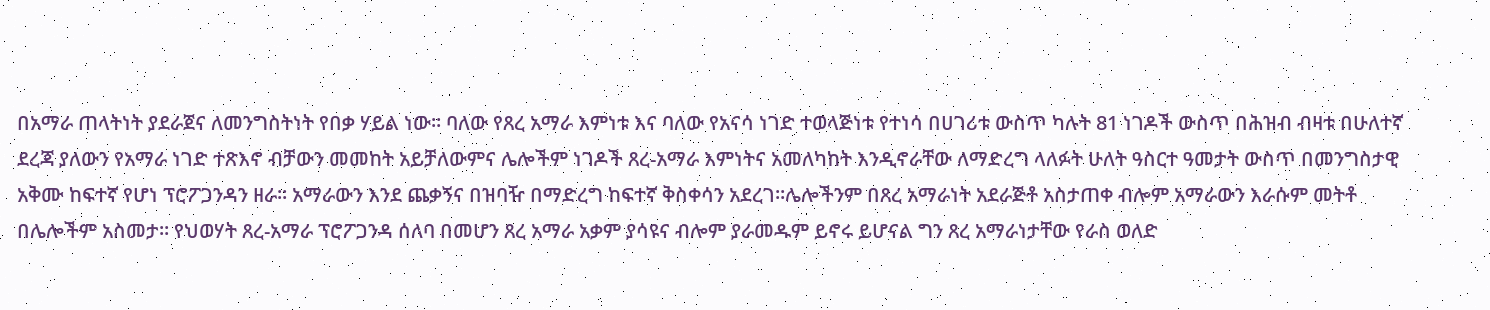በአማራ ጠላትነት ያደራጀና ለመንግስትነት የበቃ ሃይል ነው። ባለው የጸረ አማራ እምነቱ እና ባለው የአናሳ ነገድ ተወላጅነቱ የተነሳ በሀገሪቱ ውስጥ ካሉት 81 ነገዶች ውስጥ በሕዝብ ብዛቱ በሁለተኛ ደረጃ ያለውን የአማራ ነገድ ተጽእኖ ብቻውን መመከት አይቻለውምና ሌሎችም ነገዶች ጸረ-አማራ እምነትና አመለካከት እንዲኖራቸው ለማድረግ ላለፉት ሁለት ዓስርተ ዓመታት ውስጥ በመንግስታዊ አቅሙ ከፍተኛ የሆነ ፕሮፖጋንዳን ዘራ። አማራውን እንደ ጨቃኝና በዝባዥ በማድረግ ከፍተኛ ቅስቀሳን አደረገ።ሌሎችንም በጸረ አማራነት አደራጅቶ አስታጠቀ ብሎም አማራውን እራሱም መትቶ በሌሎችም አስመታ። የህወሃት ጸረ-አማራ ፕሮፖጋንዳ ሰለባ በመሆን ጸረ አማራ አቃም ያሳዩና ብሎም ያራመዱም ይኖሩ ይሆናል ግን ጸረ አማራነታቸው የራስ ወለድ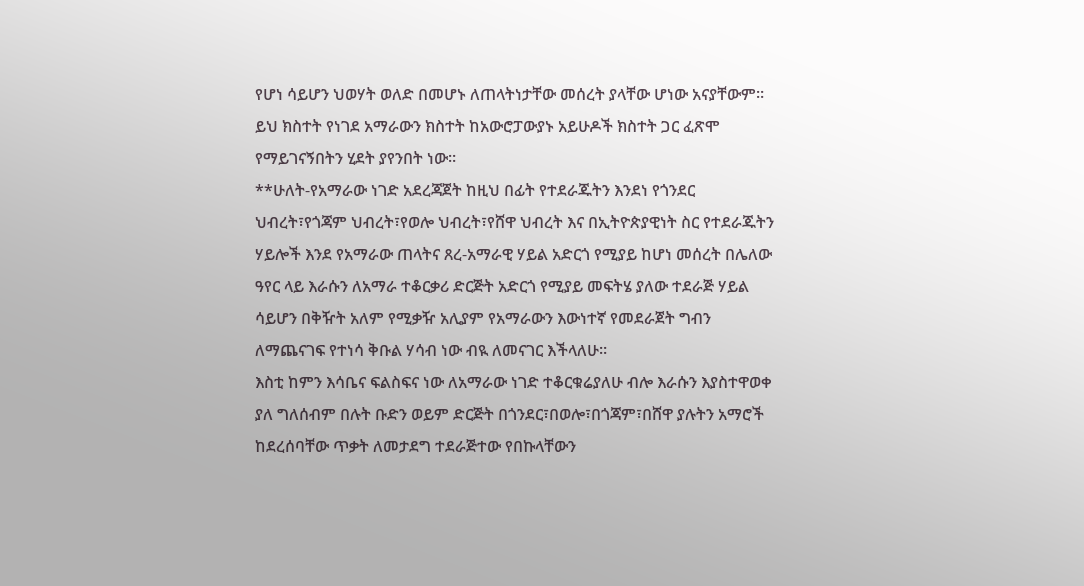የሆነ ሳይሆን ህወሃት ወለድ በመሆኑ ለጠላትነታቸው መሰረት ያላቸው ሆነው አናያቸውም።
ይህ ክስተት የነገደ አማራውን ክስተት ከአውሮፓውያኑ አይሁዶች ክስተት ጋር ፈጽሞ የማይገናኝበትን ሂደት ያየንበት ነው።
**ሁለት-የአማራው ነገድ አደረጃጀት ከዚህ በፊት የተደራጁትን እንደነ የጎንደር ህብረት፣የጎጃም ህብረት፣የወሎ ህብረት፣የሸዋ ህብረት እና በኢትዮጵያዊነት ስር የተደራጁትን ሃይሎች እንደ የአማራው ጠላትና ጸረ-አማራዊ ሃይል አድርጎ የሚያይ ከሆነ መሰረት በሌለው ዓየር ላይ እራሱን ለአማራ ተቆርቃሪ ድርጅት አድርጎ የሚያይ መፍትሄ ያለው ተደራጅ ሃይል ሳይሆን በቅዥት አለም የሚቃዥ አሊያም የአማራውን እውነተኛ የመደራጀት ግብን ለማጨናገፍ የተነሳ ቅቡል ሃሳብ ነው ብዪ ለመናገር እችላለሁ።
እስቲ ከምን እሳቤና ፍልስፍና ነው ለአማራው ነገድ ተቆርቁሬያለሁ ብሎ እራሱን እያስተዋወቀ ያለ ግለሰብም በሉት ቡድን ወይም ድርጅት በጎንደር፣በወሎ፣በጎጃም፣በሸዋ ያሉትን አማሮች ከደረሰባቸው ጥቃት ለመታደግ ተደራጅተው የበኩላቸውን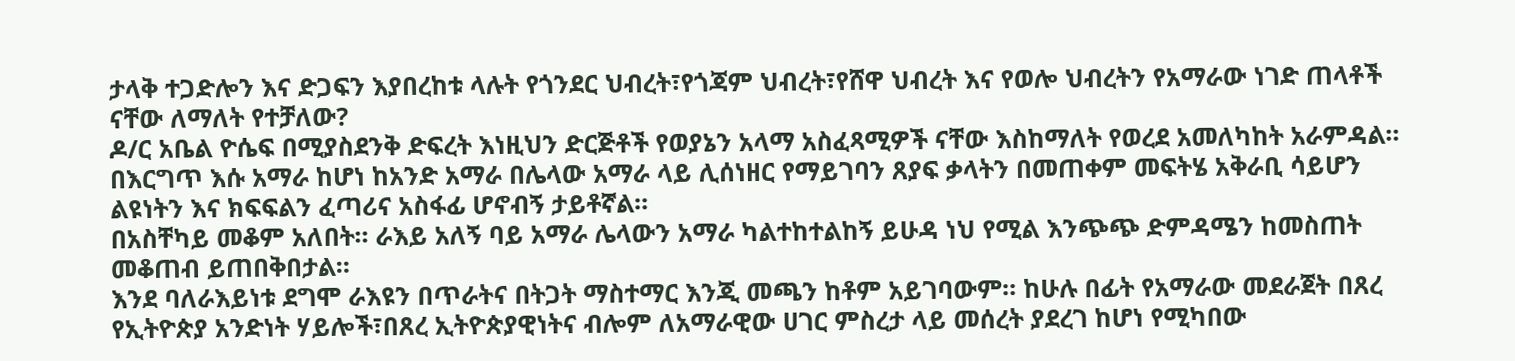ታላቅ ተጋድሎን እና ድጋፍን እያበረከቱ ላሉት የጎንደር ህብረት፣የጎጃም ህብረት፣የሸዋ ህብረት እና የወሎ ህብረትን የአማራው ነገድ ጠላቶች ናቸው ለማለት የተቻለው?
ዶ/ር አቤል ዮሴፍ በሚያስደንቅ ድፍረት እነዚህን ድርጅቶች የወያኔን አላማ አስፈጻሚዎች ናቸው እስከማለት የወረደ አመለካከት አራምዳል። በእርግጥ እሱ አማራ ከሆነ ከአንድ አማራ በሌላው አማራ ላይ ሊሰነዘር የማይገባን ጸያፍ ቃላትን በመጠቀም መፍትሄ አቅራቢ ሳይሆን ልዩነትን እና ክፍፍልን ፈጣሪና አስፋፊ ሆኖብኝ ታይቶኛል።
በአስቸካይ መቆም አለበት። ራእይ አለኝ ባይ አማራ ሌላውን አማራ ካልተከተልከኝ ይሁዳ ነህ የሚል እንጭጭ ድምዳሜን ከመስጠት መቆጠብ ይጠበቅበታል።
እንደ ባለራእይነቱ ደግሞ ራእዩን በጥራትና በትጋት ማስተማር እንጂ መጫን ከቶም አይገባውም። ከሁሉ በፊት የአማራው መደራጀት በጸረ የኢትዮጵያ አንድነት ሃይሎች፣በጸረ ኢትዮጵያዊነትና ብሎም ለአማራዊው ሀገር ምስረታ ላይ መሰረት ያደረገ ከሆነ የሚካበው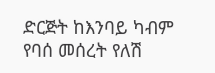ድርጅት ከእንባይ ካብም የባሰ መሰረት የለሽ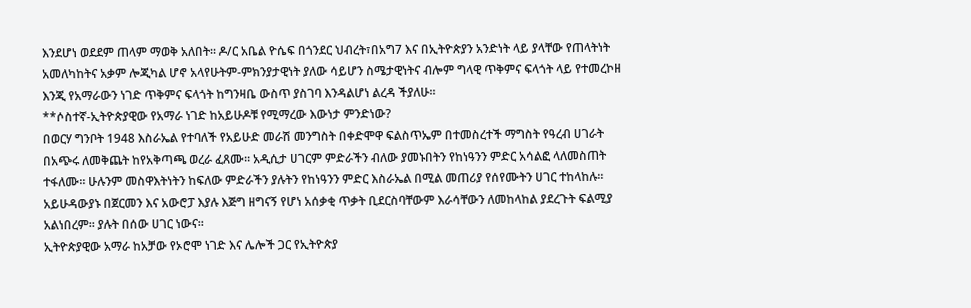እንደሆነ ወደደም ጠላም ማወቅ አለበት። ዶ/ር አቤል ዮሴፍ በጎንደር ህብረት፣በአግ7 እና በኢትዮጵያን አንድነት ላይ ያላቸው የጠላትነት አመለካከትና አቃም ሎጂካል ሆኖ አላየሁትም-ምክንያታዊነት ያለው ሳይሆን ስሜታዊነትና ብሎም ግላዊ ጥቅምና ፍላጎት ላይ የተመረኮዘ እንጂ የአማራውን ነገድ ጥቅምና ፍላጎት ከግንዛቤ ውስጥ ያስገባ እንዳልሆነ ልረዳ ችያለሁ።
**ሶስተኛ-ኢትዮጵያዊው የአማራ ነገድ ከአይሁዶቹ የሚማረው እውነታ ምንድነው?
በወርሃ ግንቦት 1948 እስራኤል የተባለች የአይሁድ መራሽ መንግስት በቀድሞዋ ፍልስጥኤም በተመስረተች ማግስት የዓረብ ሀገራት በአጭሩ ለመቅጨት ከየአቅጣጫ ወረራ ፈጸሙ። አዲሲታ ሀገርም ምድራችን ብለው ያመኑበትን የከነዓንን ምድር አሳልፎ ላለመስጠት ተፋለሙ። ሁሉንም መስዋእትነትን ከፍለው ምድራችን ያሉትን የከነዓንን ምድር እስራኤል በሚል መጠሪያ የሰየሙትን ሀገር ተከላከሉ። አይሁዳውያኑ በጀርመን እና አውሮፓ እያሉ እጅግ ዘግናኝ የሆነ አሰቃቂ ጥቃት ቢደርስባቸውም እራሳቸውን ለመከላከል ያደረጉት ፍልሚያ አልነበረም። ያሉት በሰው ሀገር ነውና።
ኢትዮጵያዊው አማራ ከአቻው የኦሮሞ ነገድ እና ሌሎች ጋር የኢትዮጵያ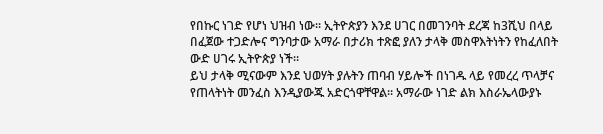የበኩር ነገድ የሆነ ህዝብ ነው። ኢትዮጵያን እንደ ሀገር በመገንባት ደረጃ ከ3ሺህ በላይ በፈጀው ተጋድሎና ግንባታው አማራ በታሪክ ተጽፎ ያለን ታላቅ መስዋእትነትን የከፈለበት ውድ ሀገሩ ኢትዮጵያ ነች።
ይህ ታላቅ ሚናውም እንደ ህወሃት ያሉትን ጠባብ ሃይሎች በነገዱ ላይ የመረረ ጥላቻና የጠላትነት መንፈስ እንዲያውጁ አድርጎዋቸዋል። አማራው ነገድ ልክ እስራኤላውያኑ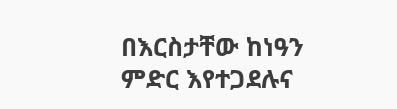በእርስታቸው ከነዓን ምድር እየተጋደሉና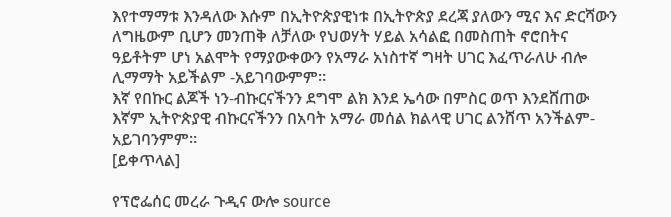እየተማማቱ እንዳለው እሱም በኢትዮጵያዊነቱ በኢትዮጵያ ደረጃ ያለውን ሚና እና ድርሻውን ለግዜውም ቢሆን መንጠቅ ለቻለው የህወሃት ሃይል አሳልፎ በመስጠት ኖሮበትና ዓይቶትም ሆነ አልሞት የማያውቀውን የአማራ አነስተኛ ግዛት ሀገር እፈጥራለሁ ብሎ ሊማማት አይችልም -አይገባውምም።
እኛ የበኩር ልጆች ነን-ብኩርናችንን ደግሞ ልክ እንደ ኤሳው በምስር ወጥ እንደሸጠው እኛም ኢትዮጵያዊ ብኩርናችንን በአባት አማራ መሰል ክልላዊ ሀገር ልንሸጥ አንችልም-አይገባንምም።
[ይቀጥላል]

የፕሮፌሰር መረራ ጉዲና ውሎ source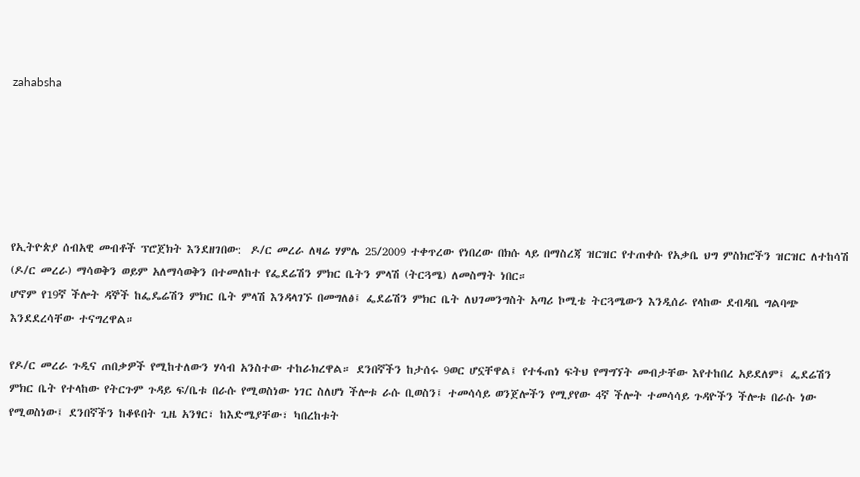zahabsha






የኢትዮጵያ ሰብአዊ መብቶች ፕሮጀክት እንደዘገበው:  ዶ/ር መረራ ለዛሬ ሃምሌ 25/2009 ተቀጥረው የነበረው በክሱ ላይ በማስረጃ ዝርዝር የተጠቀሱ የአቃቤ ህግ ምስክሮችን ዝርዝር ለተከሳሽ (ዶ/ር መረራ) ማሳወቅን ወይም አለማሳወቅን በተመለከተ የፌደሬሽን ምክር ቤትን ምላሽ (ትርጓሜ) ለመስማት ነበር።
ሆኖም የ19ኛ ችሎት ዳኞች ከፌዴሬሽን ምክር ቤት ምላሽ እንዳላገኙ በመግለፅ፤ ፌደሬሽን ምክር ቤት ለህገመንግስት አጣሪ ኮሚቴ ትርጓሜውን እንዲሰራ የላከው ደብዳቤ ግልባጭ እንደደረሳቸው ተናግረዋል።

የዶ/ር መረራ ጉዲና ጠበቃዎች የሚከተለውን ሃሳብ አንስተው ተከራክረዋል። ደንበኛችን ከታሰሩ 9ወር ሆኗቸዋል፤ የተፋጠነ ፍትህ የማግኘት መብታቸው እየተከበረ አይደለም፤ ፌደሬሽን ምክር ቤት የተላከው የትርጉም ጉዳይ ፍ/ቤቱ በራሱ የሚወስነው ነገር ስለሆነ ችሎቱ ራሱ ቢወስን፤ ተመሳሳይ ወንጀሎችን የሚያየው 4ኛ ችሎት ተመሳሳይ ጉዳዮችን ችሎቱ በራሱ ነው የሚወስነው፤ ደንበኛችን ከቆዩበት ጊዜ አንፃር፣ ከእድሜያቸው፣ ካበረከቱት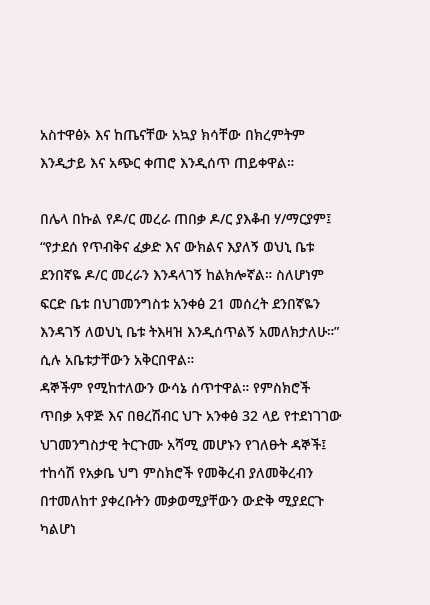አስተዋፅኦ እና ከጤናቸው አኳያ ክሳቸው በክረምትም እንዲታይ እና አጭር ቀጠሮ እንዲሰጥ ጠይቀዋል።

በሌላ በኩል የዶ/ር መረራ ጠበቃ ዶ/ር ያእቆብ ሃ/ማርያም፤ “የታደሰ የጥብቅና ፈቃድ እና ውክልና እያለኝ ወህኒ ቤቱ ደንበኛዬ ዶ/ር መረራን እንዳላገኝ ከልክሎኛል። ስለሆነም ፍርድ ቤቱ በህገመንግስቱ አንቀፅ 21 መሰረት ደንበኛዬን እንዳገኝ ለወህኒ ቤቱ ትእዛዝ እንዲሰጥልኝ አመለክታለሁ።” ሲሉ አቤቱታቸውን አቅርበዋል።
ዳኞችም የሚከተለውን ውሳኔ ሰጥተዋል። የምስክሮች ጥበቃ አዋጅ እና በፀረሽብር ህጉ አንቀፅ 32 ላይ የተደነገገው ህገመንግስታዊ ትርጉሙ አሻሚ መሆኑን የገለፁት ዳኞች፤ ተከሳሽ የአቃቤ ህግ ምስክሮች የመቅረብ ያለመቅረብን በተመለከተ ያቀረቡትን መቃወሚያቸውን ውድቅ ሚያደርጉ ካልሆነ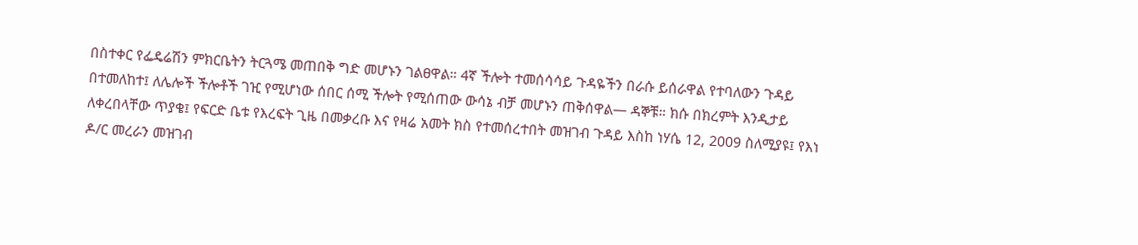በስተቀር የፌዴሬሽን ምክርቤትን ትርጓሜ መጠበቅ ግድ መሆኑን ገልፀዋል። 4ኛ ችሎት ተመሰሳሳይ ጉዳዬችን በራሱ ይሰራዋል የተባለውን ጉዳይ በተመለከተ፤ ለሌሎች ችሎቶች ገዢ የሚሆነው ሰበር ሰሚ ችሎት የሚሰጠው ውሳኔ ብቻ መሆኑን ጠቅሰዋል— ዳኞቹ። ክሱ በክረምት እንዲታይ ለቀረበላቸው ጥያቄ፤ የፍርድ ቤቱ የእረፍት ጊዜ በመቃረቡ እና የዛሬ አመት ክስ የተመሰረተበት መዝገብ ጉዳይ እስከ ነሃሴ 12, 2009 ስለሚያዩ፤ የእነ ዶ/ር መረራን መዝገብ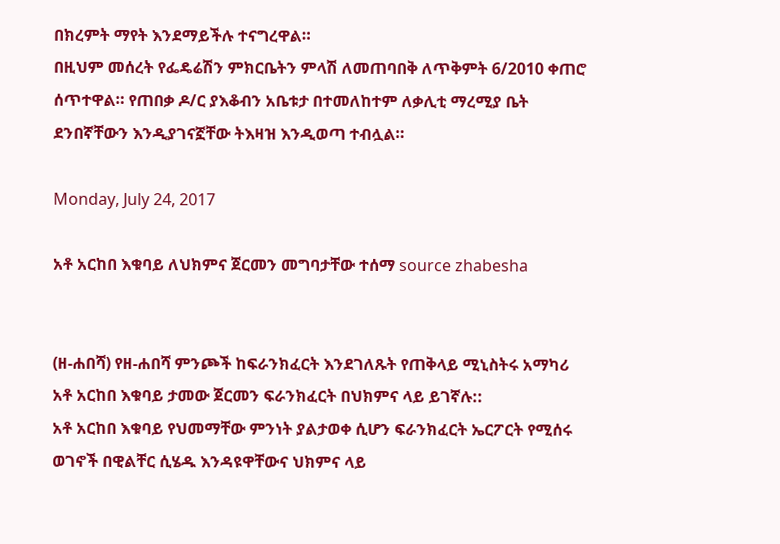በክረምት ማየት እንደማይችሉ ተናግረዋል።
በዚህም መሰረት የፌዴሬሽን ምክርቤትን ምላሽ ለመጠባበቅ ለጥቅምት 6/2010 ቀጠሮ ሰጥተዋል። የጠበቃ ዶ/ር ያእቆብን አቤቱታ በተመለከተም ለቃሊቲ ማረሚያ ቤት ደንበኛቸውን እንዲያገናኟቸው ትእዛዝ እንዲወጣ ተብሏል።

Monday, July 24, 2017

አቶ አርከበ እቁባይ ለህክምና ጀርመን መግባታቸው ተሰማ source zhabesha


(ዘ-ሐበሻ) የዘ-ሐበሻ ምንጮች ከፍራንክፈርት እንደገለጹት የጠቅላይ ሚኒስትሩ አማካሪ አቶ አርከበ እቁባይ ታመው ጀርመን ፍራንክፈርት በህክምና ላይ ይገኛሉ::
አቶ አርከበ እቁባይ የህመማቸው ምንነት ያልታወቀ ሲሆን ፍራንክፈርት ኤርፖርት የሚሰሩ ወገኖች በዊልቸር ሲሄዱ እንዳዩዋቸውና ህክምና ላይ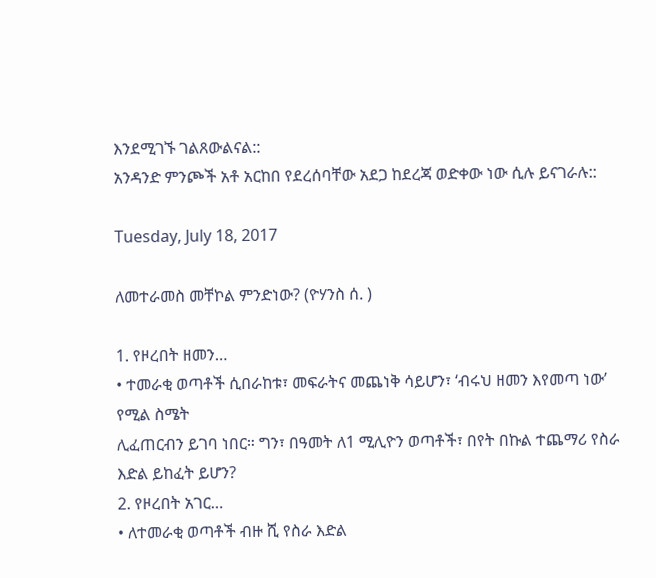እንደሚገኙ ገልጸውልናል::
አንዳንድ ምንጮች አቶ አርከበ የደረሰባቸው አደጋ ከደረጃ ወድቀው ነው ሲሉ ይናገራሉ::

Tuesday, July 18, 2017

ለመተራመስ መቸኮል ምንድነው? (ዮሃንስ ሰ. )

1. የዞረበት ዘመን…
• ተመራቂ ወጣቶች ሲበራከቱ፣ መፍራትና መጨነቅ ሳይሆን፣ ‘ብሩህ ዘመን እየመጣ ነው’ የሚል ስሜት
ሊፈጠርብን ይገባ ነበር። ግን፣ በዓመት ለ1 ሚሊዮን ወጣቶች፣ በየት በኩል ተጨማሪ የስራ እድል ይከፈት ይሆን?
2. የዞረበት አገር…
• ለተመራቂ ወጣቶች ብዙ ሺ የስራ እድል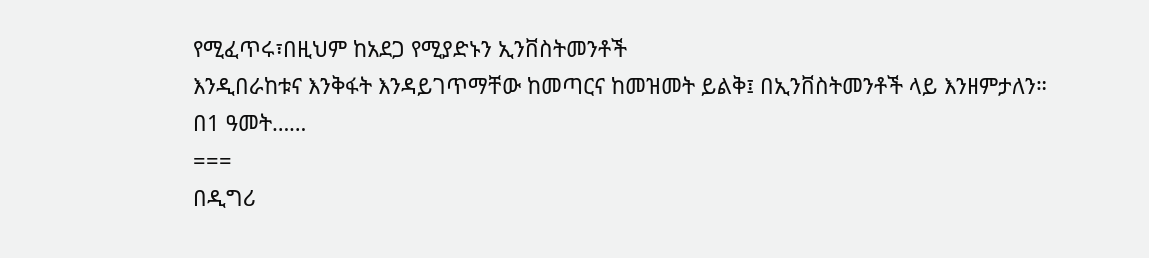የሚፈጥሩ፣በዚህም ከአደጋ የሚያድኑን ኢንቨስትመንቶች
እንዲበራከቱና እንቅፋት እንዳይገጥማቸው ከመጣርና ከመዝመት ይልቅ፤ በኢንቨስትመንቶች ላይ እንዘምታለን።
በ1 ዓመት……
===
በዲግሪ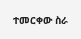ተመርቀው ስራ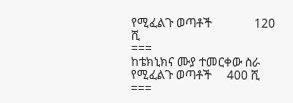የሚፈልጉ ወጣቶች              120 ሺ
===
ከቴክኒክና ሙያ ተመርቀው ስራ የሚፈልጉ ወጣቶች     400 ሺ
===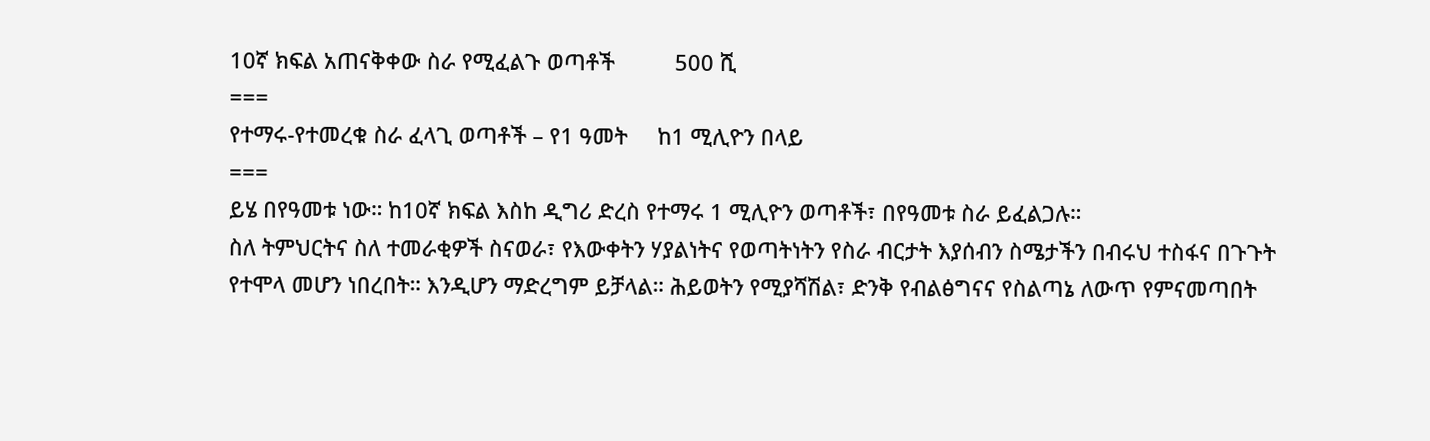10ኛ ክፍል አጠናቅቀው ስራ የሚፈልጉ ወጣቶች          500 ሺ
===
የተማሩ-የተመረቁ ስራ ፈላጊ ወጣቶች – የ1 ዓመት     ከ1 ሚሊዮን በላይ
===
ይሄ በየዓመቱ ነው። ከ10ኛ ክፍል እስከ ዲግሪ ድረስ የተማሩ 1 ሚሊዮን ወጣቶች፣ በየዓመቱ ስራ ይፈልጋሉ።
ስለ ትምህርትና ስለ ተመራቂዎች ስናወራ፣ የእውቀትን ሃያልነትና የወጣትነትን የስራ ብርታት እያሰብን ስሜታችን በብሩህ ተስፋና በጉጉት የተሞላ መሆን ነበረበት። እንዲሆን ማድረግም ይቻላል። ሕይወትን የሚያሻሽል፣ ድንቅ የብልፅግናና የስልጣኔ ለውጥ የምናመጣበት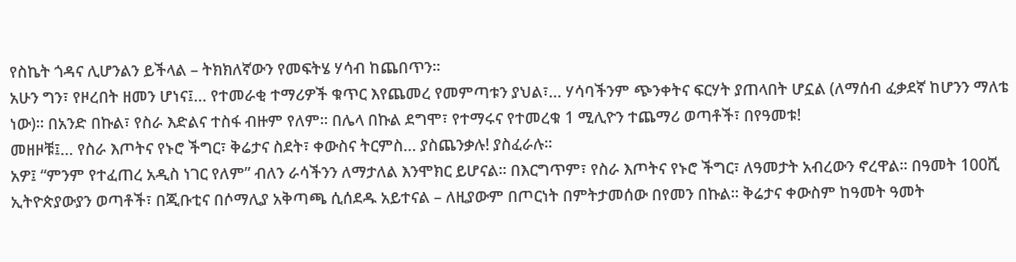የስኬት ጎዳና ሊሆንልን ይችላል – ትክክለኛውን የመፍትሄ ሃሳብ ከጨበጥን።
አሁን ግን፣ የዞረበት ዘመን ሆነና፤… የተመራቂ ተማሪዎች ቁጥር እየጨመረ የመምጣቱን ያህል፣… ሃሳባችንም ጭንቀትና ፍርሃት ያጠላበት ሆኗል (ለማሰብ ፈቃደኛ ከሆንን ማለቴ ነው)። በአንድ በኩል፣ የስራ እድልና ተስፋ ብዙም የለም። በሌላ በኩል ደግሞ፣ የተማሩና የተመረቁ 1 ሚሊዮን ተጨማሪ ወጣቶች፣ በየዓመቱ!
መዘዞቹ፤… የስራ እጦትና የኑሮ ችግር፣ ቅሬታና ስደት፣ ቀውስና ትርምስ… ያስጨንቃሉ! ያስፈራሉ።
አዎ፤ “ምንም የተፈጠረ አዲስ ነገር የለም” ብለን ራሳችንን ለማታለል እንሞክር ይሆናል። በእርግጥም፣ የስራ እጦትና የኑሮ ችግር፣ ለዓመታት አብረውን ኖረዋል። በዓመት 100ሺ ኢትዮጵያውያን ወጣቶች፣ በጂቡቲና በሶማሊያ አቅጣጫ ሲሰደዱ አይተናል – ለዚያውም በጦርነት በምትታመሰው በየመን በኩል። ቅሬታና ቀውስም ከዓመት ዓመት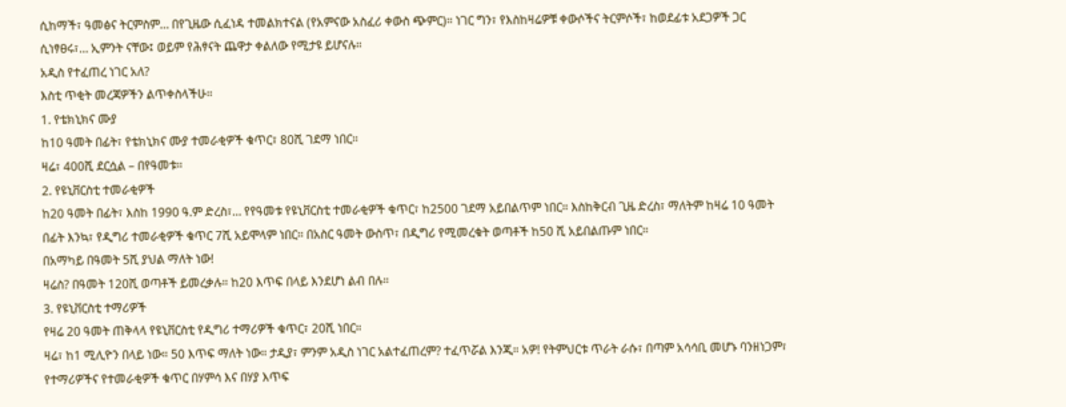ሲከማች፣ ዓመፅና ትርምስም… በየጊዜው ሲፈነዳ ተመልክተናል (የአምናው አስፈሪ ቀውስ ጭምር)። ነገር ግን፣ የእስከዛሬዎቹ ቀውሶችና ትርምሶች፣ ከወደፊቱ አደጋዎች ጋር ሲነፃፀሩ፣… ኢምንት ናቸው፤ ወይም የሕፃናት ጨዋታ ቀልለው የሚታዩ ይሆናሉ።
አዲስ የተፈጠረ ነገር አለ?
እስቲ ጥቂት መረጃዎችን ልጥቀስላችሁ።
1. የቴክኒክና ሙያ
ከ10 ዓመት በፊት፣ የቴክኒክና ሙያ ተመራቂዎች ቁጥር፣ 80ሺ ገደማ ነበር።
ዛሬ፣ 400ሺ ደርሷል – በየዓመቱ።
2. የዩኒቨርስቲ ተመራቂዎች
ከ20 ዓመት በፊት፣ እስከ 1990 ዓ.ም ድረስ፣… የየዓመቱ የዩኒቨርስቲ ተመራቂዎች ቁጥር፣ ከ2500 ገደማ አይበልጥም ነበር። እስከቅርብ ጊዜ ድረስ፣ ማለትም ከዛሬ 10 ዓመት በፊት እንኳ፣ የዲግሪ ተመራቂዎች ቁጥር 7ሺ አይሞላም ነበር። በአስር ዓመት ውስጥ፣ በዲግሪ የሚመረቁት ወጣቶች ከ50 ሺ አይበልጡም ነበር።
በአማካይ በዓመት 5ሺ ያህል ማለት ነው!
ዛሬስ? በዓመት 120ሺ ወጣቶች ይመረቃሉ። ከ20 እጥፍ በላይ እንደሆነ ልብ በሉ።
3. የዩኒቨርስቲ ተማሪዎች
የዛሬ 20 ዓመት ጠቅላላ የዩኒቨርስቲ የዲግሪ ተማሪዎች ቁጥር፣ 20ሺ ነበር።
ዛሬ፣ ከ1 ሚሊዮን በላይ ነው። 50 እጥፍ ማለት ነው። ታዲያ፣ ምንም አዲስ ነገር አልተፈጠረም? ተፈጥሯል እንጂ። አዎ! የትምህርቱ ጥራት ራሱ፣ በጣም አሳሳቢ መሆኑ ባንዘነጋም፣ የተማሪዎችና የተመራቂዎች ቁጥር በሃምሳ እና በሃያ እጥፍ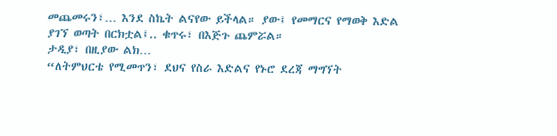መጨመሩን፣… እንደ ስኬት ልናየው ይችላል። ያው፤ የመማርና የማወቅ እድል ያገኘ ወጣት በርክቷል፤.. ቁጥሩ፣ በእጅጉ ጨምሯል።
ታዲያ፣ በዚያው ልክ…
“ለትምህርቴ የሚመጥን፣ ደህና የስራ እድልና የኑሮ ደረጃ ማግኘት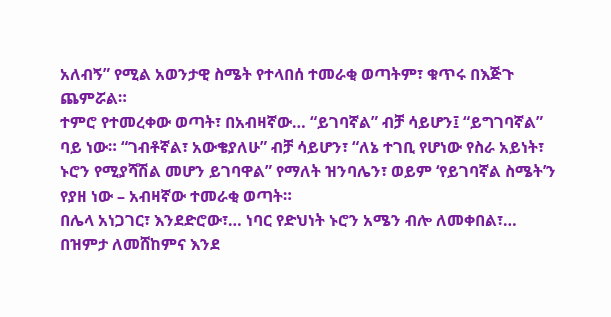አለብኝ” የሚል አወንታዊ ስሜት የተላበሰ ተመራቂ ወጣትም፣ ቁጥሩ በእጅጉ ጨምሯል።
ተምሮ የተመረቀው ወጣት፣ በአብዛኛው… “ይገባኛል” ብቻ ሳይሆን፤ “ይግገባኛል” ባይ ነው። “ገብቶኛል፣ አውቄያለሁ” ብቻ ሳይሆን፣ “ለኔ ተገቢ የሆነው የስራ አይነት፣ ኑሮን የሚያሻሽል መሆን ይገባዋል” የማለት ዝንባሌን፣ ወይም ‘የይገባኛል ስሜት’ን የያዘ ነው – አብዛኛው ተመራቂ ወጣት።
በሌላ አነጋገር፣ እንደድሮው፣… ነባር የድህነት ኑሮን አሜን ብሎ ለመቀበል፣… በዝምታ ለመሸከምና እንደ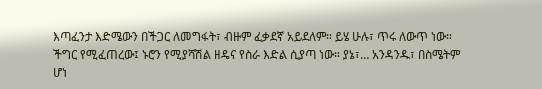እጣፈንታ እድሜውን በችጋር ለመግፋት፣ ብዙም ፈቃደኛ አይደለም። ይሄ ሁሉ፣ ጥሩ ለውጥ ነው።
ችግር የሚፈጠረው፤ ኑሮን የሚያሻሽል ዘዴና የስራ እድል ሲያጣ ነው። ያኔ፣… አንዳንዱ፣ በስሜትም ሆነ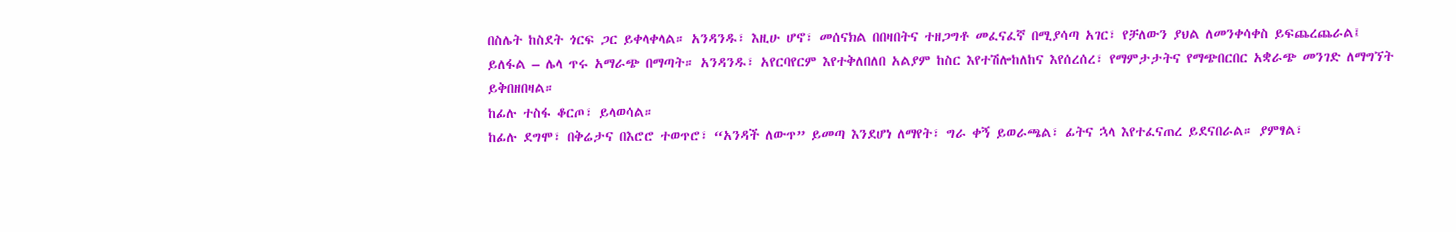በስሌት ከስደት ጎርፍ ጋር ይቀላቀላል። አንዳንዱ፣ እዚሁ ሆኖ፣ መሰናክል በበዛበትና ተዘጋግቶ መፈናፈኛ በሚያሳጣ አገር፣ የቻለውን ያህል ለመንቀሳቀስ ይፍጨረጨራል፤ ይለፋል – ሌላ ጥሩ አማራጭ በማጣት። አንዳንዱ፣ አየርባየርም እየተቅለበለበ አልያም ከስር እየተሽሎከለከና እየሰረሰረ፣ የማምታታትና የማጭበርበር አቋራጭ መንገድ ለማግኘት ይቅበዘበዛል።
ከፊሉ ተስፋ ቆርጦ፣ ይላወሳል።
ከፊሉ ደግሞ፣ በቅሬታና በእሮሮ ተወጥሮ፣ “አንዳች ለውጥ” ይመጣ እንደሆነ ለማየት፣ ግራ ቀኝ ይወራጫል፣ ፊትና ኋላ እየተፈናጠረ ይደናበራል። ያምፃል፣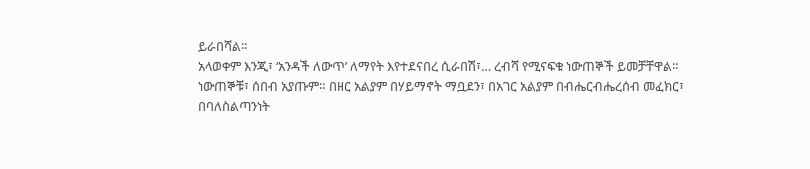ይራበሻል።
አላወቀም እንጂ፣ ‘አንዳች ለውጥ’ ለማየት እየተደናበረ ሲራበሽ፣… ረብሻ የሚናፍቁ ነውጠኞች ይመቻቸዋል። ነውጠኞቹ፣ ሰበብ አያጡም። በዘር አልያም በሃይማኖት ማቧደን፣ በአገር አልያም በብሔርብሔረሰብ መፈክር፣ በባለስልጣንነት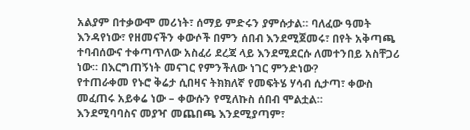አልያም በተቃውሞ መሪነት፣ ሰማይ ምድሩን ያምሱታል። ባለፈው ዓመት እንዳየነው፣ የዘመናችን ቀውሶች በምን ሰበብ እንደሚጀመሩ፣ በየት አቅጣጫ ተባብሰውና ተቀጣጥለው አስፈሪ ደረጃ ላይ እንደሚደርሱ ለመተንበይ አስቸጋሪ ነው። በእርግጠኝነት መናገር የምንችለው ነገር ምንድነው?
የተጠራቀመ የኑሮ ቅሬታ ሲበዛና ትክክለኛ የመፍትሄ ሃሳብ ሲታጣ፣ ቀውስ መፈጠሩ አይቀሬ ነው – ቀውሱን የሚለኩስ ሰበብ ሞልቷል።
እንደሚባባስና መያዣ መጨበጫ እንደሚያጣም፣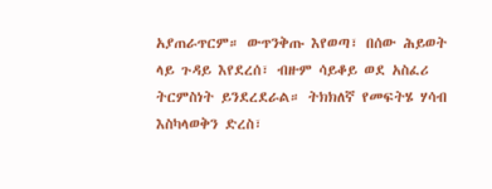አያጠራጥርም። ውጥንቅጡ እየወጣ፣ በሰው ሕይወት ላይ ጉዳይ እየደረሰ፣ ብዙም ሳይቆይ ወደ አስፈሪ ትርምስነት ይንደረደራል። ትክክለኛ የመፍትሄ ሃሳብ እስካላወቅን ድረስ፣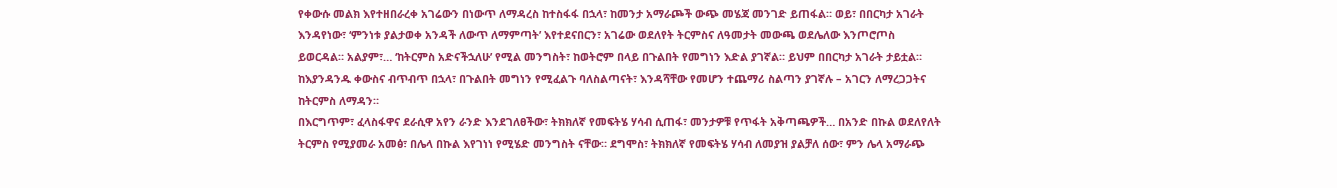የቀውሱ መልክ እየተዘበራረቀ አገሬውን በነውጥ ለማዳረስ ከተስፋፋ በኋላ፣ ከመንታ አማራጮች ውጭ መሄጃ መንገድ ይጠፋል። ወይ፣ በበርካታ አገራት እንዳየነው፣ ‘ምንነቱ ያልታወቀ አንዳች ለውጥ ለማምጣት’ እየተደናበርን፣ አገሬው ወደለየት ትርምስና ለዓመታት መውጫ ወደሌለው እንጦሮጦስ ይወርዳል። አልያም፣… ‘ከትርምስ አድናችኋለሁ’ የሚል መንግስት፣ ከወትሮም በላይ በጉልበት የመግነን እድል ያገኛል። ይህም በበርካታ አገራት ታይቷል። ከእያንዳንዱ ቀውስና ብጥብጥ በኋላ፣ በጉልበት መግነን የሚፈልጉ ባለስልጣናት፣ እንዳሻቸው የመሆን ተጨማሪ ስልጣን ያገኛሉ – አገርን ለማረጋጋትና ከትርምስ ለማዳን።
በእርግጥም፣ ፈላስፋዋና ደራሲዋ አየን ራንድ እንደገለፀችው፣ ትክክለኛ የመፍትሄ ሃሳብ ሲጠፋ፣ መንታዎቹ የጥፋት አቅጣጫዎች… በአንድ በኩል ወደለየለት ትርምስ የሚያመራ አመፅ፣ በሌላ በኩል እየገነነ የሚሄድ መንግስት ናቸው። ደግሞስ፣ ትክክለኛ የመፍትሄ ሃሳብ ለመያዝ ያልቻለ ሰው፣ ምን ሌላ አማራጭ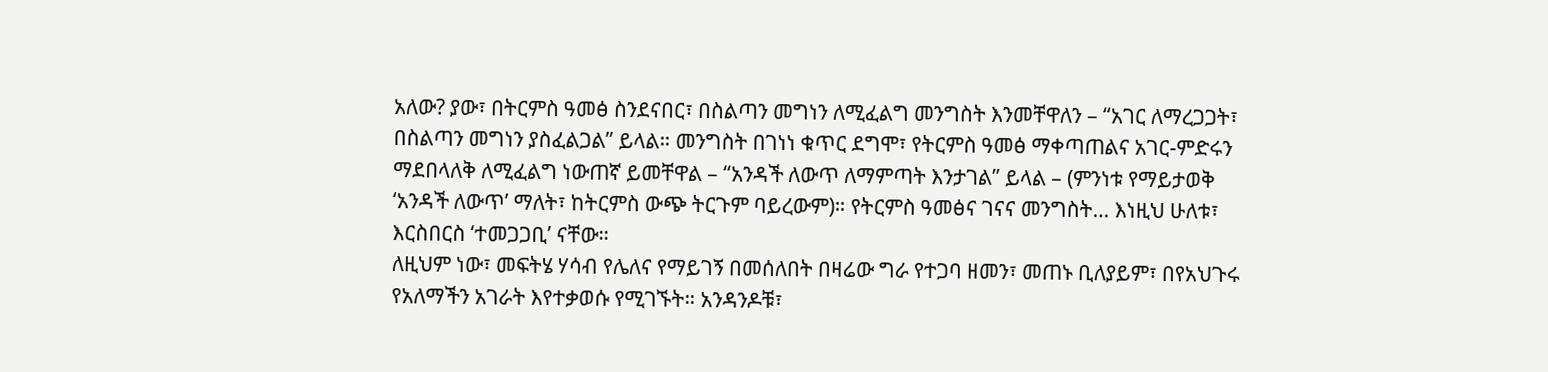አለው? ያው፣ በትርምስ ዓመፅ ስንደናበር፣ በስልጣን መግነን ለሚፈልግ መንግስት እንመቸዋለን – “አገር ለማረጋጋት፣ በስልጣን መግነን ያስፈልጋል” ይላል። መንግስት በገነነ ቁጥር ደግሞ፣ የትርምስ ዓመፅ ማቀጣጠልና አገር-ምድሩን ማደበላለቅ ለሚፈልግ ነውጠኛ ይመቸዋል – “አንዳች ለውጥ ለማምጣት እንታገል” ይላል – (ምንነቱ የማይታወቅ ‘አንዳች ለውጥ’ ማለት፣ ከትርምስ ውጭ ትርጉም ባይረውም)። የትርምስ ዓመፅና ገናና መንግስት… እነዚህ ሁለቱ፣ እርስበርስ ‘ተመጋጋቢ’ ናቸው።
ለዚህም ነው፣ መፍትሄ ሃሳብ የሌለና የማይገኝ በመሰለበት በዛሬው ግራ የተጋባ ዘመን፣ መጠኑ ቢለያይም፣ በየአህጉሩ የአለማችን አገራት እየተቃወሱ የሚገኙት። አንዳንዶቹ፣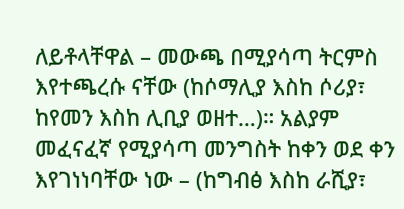ለይቶላቸዋል – መውጫ በሚያሳጣ ትርምስ እየተጫረሱ ናቸው (ከሶማሊያ እስከ ሶሪያ፣ ከየመን እስከ ሊቢያ ወዘተ…)። አልያም መፈናፈኛ የሚያሳጣ መንግስት ከቀን ወደ ቀን እየገነነባቸው ነው – (ከግብፅ እስከ ራሺያ፣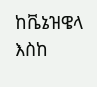ከቬኔዝዌላ እስከ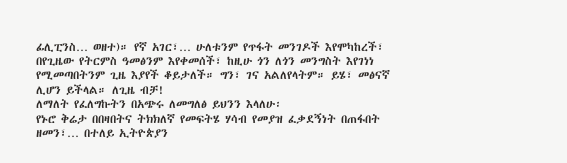ፊሊፒንስ… ወዘተ)። የኛ አገር፣… ሁለቱንም የጥፋት መንገዶች እየሞካከረች፣ በየጊዜው የትርምስ ዓመፅንም እየቀመሰች፣ ከዚሁ ጎን ለጎን መንግስት እየገነነ የሚመጣበትንም ጊዜ እያየች ቆይታለች። ግን፣ ገና አልለየላትም። ይሄ፣ መፅናኛ ሊሆን ይችላል። ለጊዜ ብቻ!
ለማለት የፈለግኩትን በአጭሩ ለመግለፅ ይህንን እላለሁ፡
የኑሮ ቅሬታ በበዛበትና ትክክለኛ የመፍትሄ ሃሳብ የመያዝ ፈቃደኝነት በጠፋበት ዘመን፣… በተለይ ኢትዮጵያን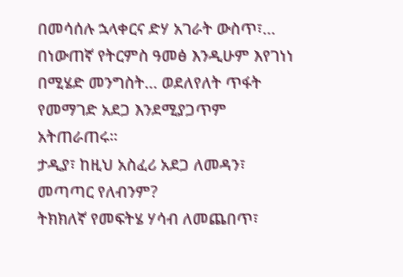በመሳሰሉ ኋላቀርና ድሃ አገራት ውስጥ፣… በነውጠኛ የትርምስ ዓመፅ እንዲሁም እየገነነ በሚሄድ መንግስት… ወደለየለት ጥፋት የመማገድ አደጋ እንደሚያጋጥም አትጠራጠሩ።
ታዲያ፣ ከዚህ አስፈሪ አደጋ ለመዳን፣ መጣጣር የለብንም?
ትክክለኛ የመፍትሄ ሃሳብ ለመጨበጥ፣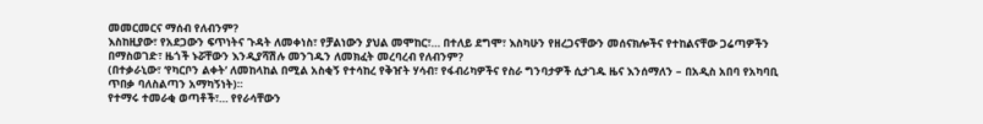መመርመርና ማሰብ የለብንም?
እስከዚያው፣ የአደጋውን ፍጥነትና ጉዳት ለመቀነስ፣ የቻልነውን ያህል መሞከር፣… በተለይ ደግሞ፣ እስካሁን የዘረጋናቸውን መሰናክሎችና የተከልናቸው ጋሬጣዎችን በማስወገድ፣ ዜጎች ኑሯቸውን እንዲያሻሽሉ መንገዱን ለመክፈት መረባረብ የለብንም?
(በተቃራኒው፣ ‘የካርቦን ልቀት’ ለመከላከል በሚል አስቂኝ የተሳከረ የቅዠት ሃሳብ፣ የፋብሪካዎችና የስራ ግንባታዎች ሲታገዱ ዜና እንሰማለን – በአዲስ አበባ የአካባቢ ጥበቃ ባለስልጣን አማካኝነት)።
የተማሩ ተመራቂ ወጣቶች፣… የየራሳቸውን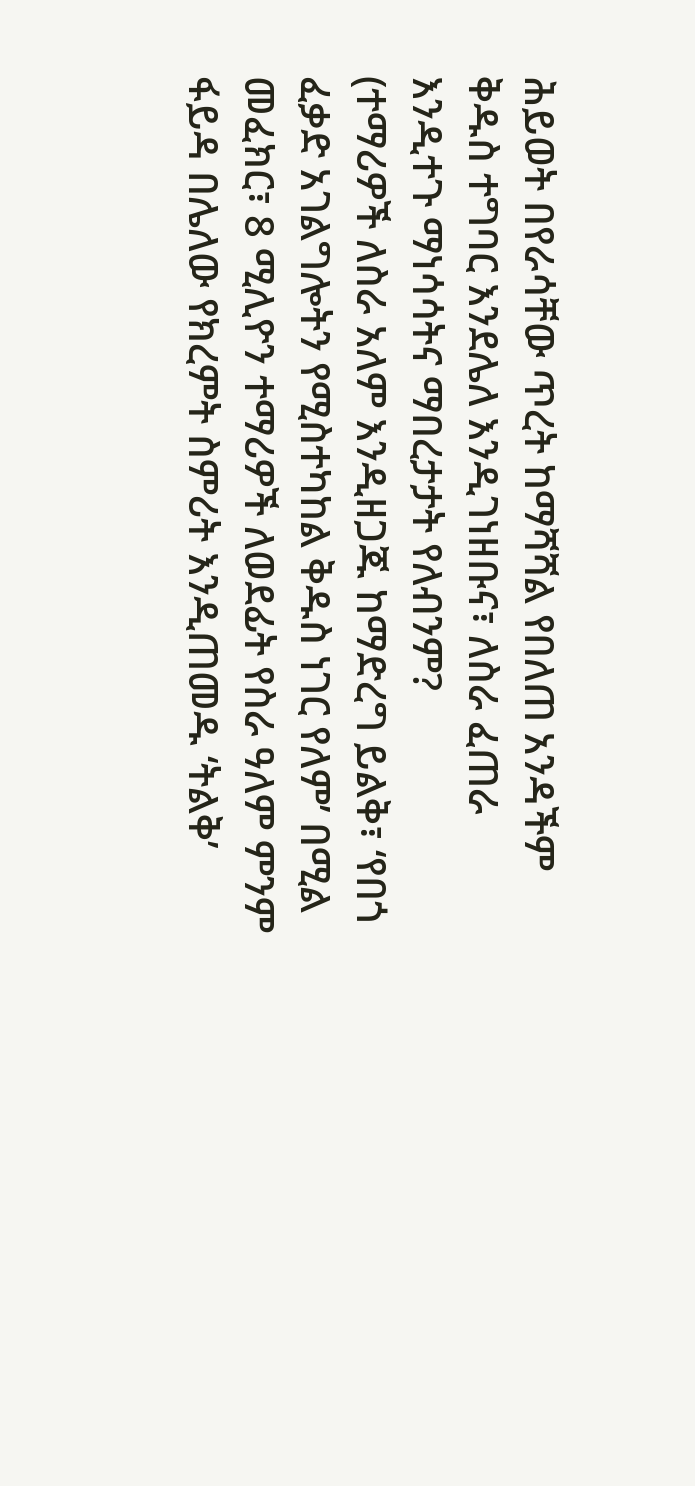ሕይወት በየራሳቸው ጥረት ከማሻሻል የበለጠ አንዳችም ቅዱስ ተግባር እንደሌለ እንዲገነዘቡና፣ ለስራ ፈጠራ እንዲተጉ ማነሳሳትና ማበረታታት የለብንም?
(ተማሪዎች ለስራ አለም እንዲዘጋጁ ከማድረግ ይልቅ፣ ‘የበጎ ፈቃድ አገልግሎትን የሚስተካከል ቅዱስ ነገር የለም’ በሚል መፈክር፣ 8 ሚሊዮን ተማሪዎች ለወደፊት የስራ ዓለም ምንም ፋይዳ በሌለው የክረምት ስምሪት እንዲጠመዱ ‘ትልቅ’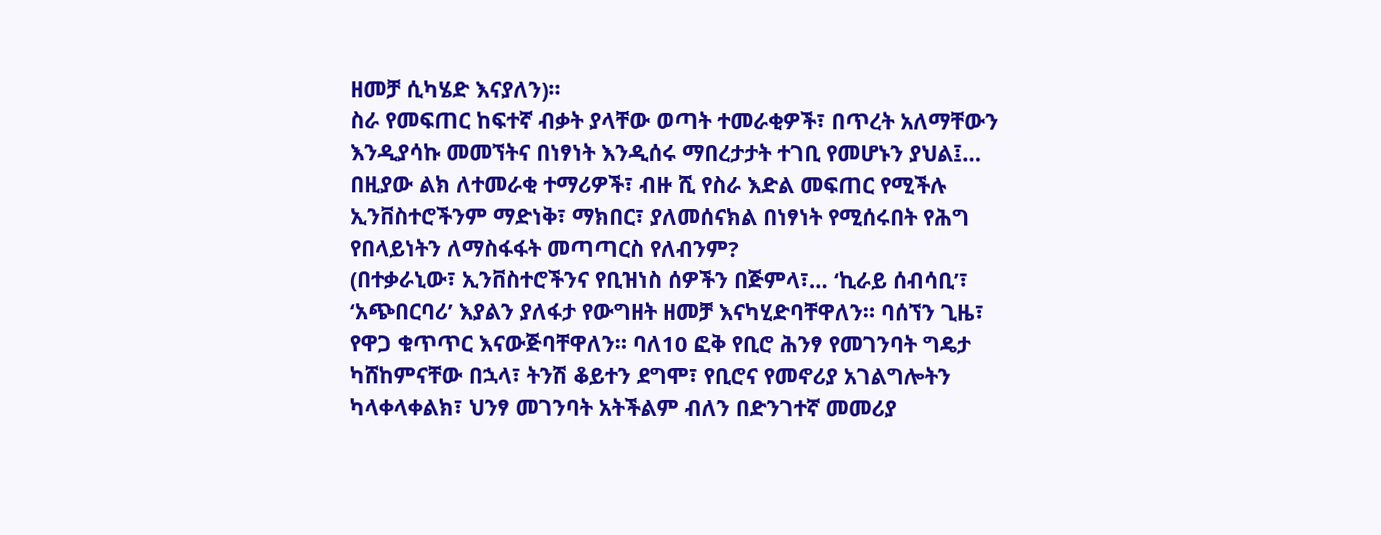ዘመቻ ሲካሄድ እናያለን)።
ስራ የመፍጠር ከፍተኛ ብቃት ያላቸው ወጣት ተመራቂዎች፣ በጥረት አለማቸውን እንዲያሳኩ መመኘትና በነፃነት እንዲሰሩ ማበረታታት ተገቢ የመሆኑን ያህል፤… በዚያው ልክ ለተመራቂ ተማሪዎች፣ ብዙ ሺ የስራ እድል መፍጠር የሚችሉ ኢንቨስተሮችንም ማድነቅ፣ ማክበር፣ ያለመሰናክል በነፃነት የሚሰሩበት የሕግ የበላይነትን ለማስፋፋት መጣጣርስ የለብንም?
(በተቃራኒው፣ ኢንቨስተሮችንና የቢዝነስ ሰዎችን በጅምላ፣… ‘ኪራይ ሰብሳቢ’፣ ‘አጭበርባሪ’ እያልን ያለፋታ የውግዘት ዘመቻ እናካሂድባቸዋለን። ባሰኘን ጊዜ፣ የዋጋ ቁጥጥር እናውጅባቸዋለን። ባለ10 ፎቅ የቢሮ ሕንፃ የመገንባት ግዴታ ካሸከምናቸው በኋላ፣ ትንሽ ቆይተን ደግሞ፣ የቢሮና የመኖሪያ አገልግሎትን ካላቀላቀልክ፣ ህንፃ መገንባት አትችልም ብለን በድንገተኛ መመሪያ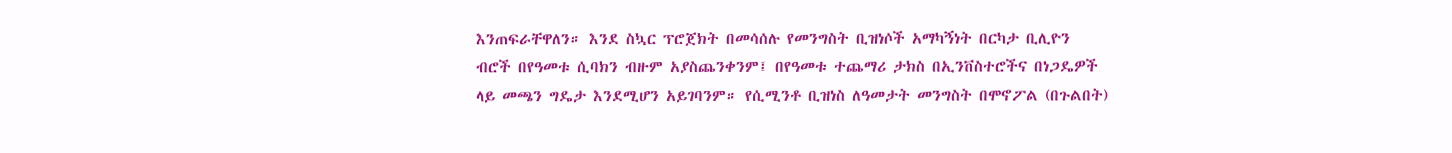እንጠፍራቸዋለን። እንደ ስኳር ፕሮጀክት በመሳሰሉ የመንግስት ቢዝነሶች አማካኝነት በርካታ ቢሊዮን ብሮች በየዓመቱ ሲባክን ብዙም አያስጨንቀንም፤ በየዓመቱ ተጨማሪ ታክስ በኢንቨስተሮችና በነጋዴዎች ላይ መጫን ግዴታ እንደሚሆን አይገባንም። የሲሚንቶ ቢዝነስ ለዓመታት መንግስት በሞኖፖል (በጉልበት)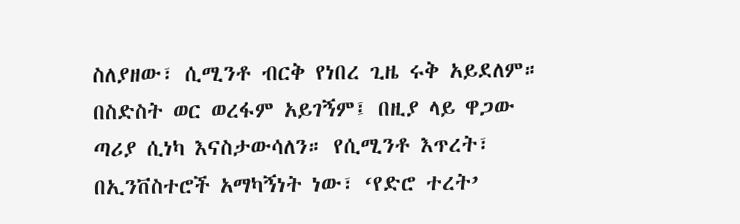ስለያዘው፣ ሲሚንቶ ብርቅ የነበረ ጊዜ ሩቅ አይደለም። በስድስት ወር ወረፋም አይገኝም፤ በዚያ ላይ ዋጋው ጣሪያ ሲነካ እናስታውሳለን። የሲሚንቶ እጥረት፣ በኢንቨስተሮች አማካኝነት ነው፣ ‘የድሮ ተረት’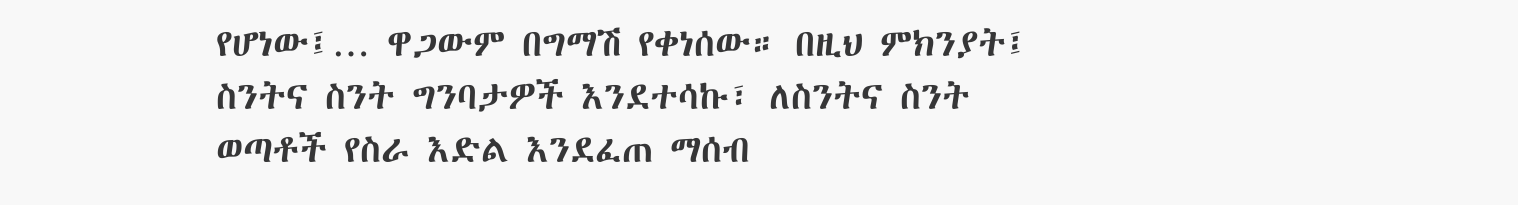የሆነው፤… ዋጋውም በግማሽ የቀነሰው። በዚህ ምክንያት፤ ስንትና ስንት ግንባታዎች እንደተሳኩ፣ ለስንትና ስንት ወጣቶች የስራ እድል እንደፈጠ ማሰብ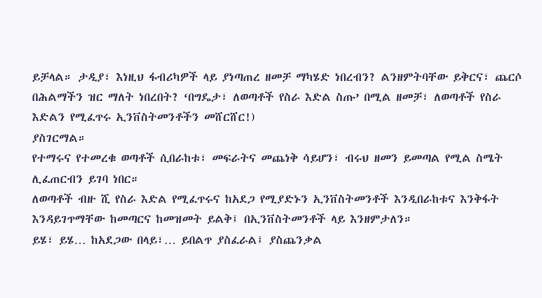ይቻላል። ታዲያ፣ እነዚህ ፋብሪካዎች ላይ ያነጣጠረ ዘመቻ ማካሄድ ነበረብን? ልንዘምትባቸው ይቅርና፣ ጨርሶ በሕልማችን ዝር ማለት ነበረበት? ‘በግዴታ፣ ለወጣቶች የስራ እድል ስጡ’ በሚል ዘመቻ፣ ለወጣቶች የስራ እድልን የሚፈጥሩ ኢንቨስትመንቶችን መሸርሸር!)
ያስገርማል።
የተማሩና የተመረቁ ወጣቶች ሲበራከቱ፣ መፍራትና መጨነቅ ሳይሆን፣ ብሩህ ዘመን ይመጣል የሚል ስሜት ሊፈጠርብን ይገባ ነበር።
ለወጣቶች ብዙ ሺ የስራ እድል የሚፈጥሩና ከአደጋ የሚያድኑን ኢንቨስትመንቶች እንዲበራከቱና እንቅፋት እንዳይገጥማቸው ከመጣርና ከመዝመት ይልቅ፤ በኢንቨስትመንቶች ላይ እንዘምታለን።
ይሄ፣ ይሄ… ከአደጋው በላይ፣… ይበልጥ ያስፈራል፤ ያስጨንቃል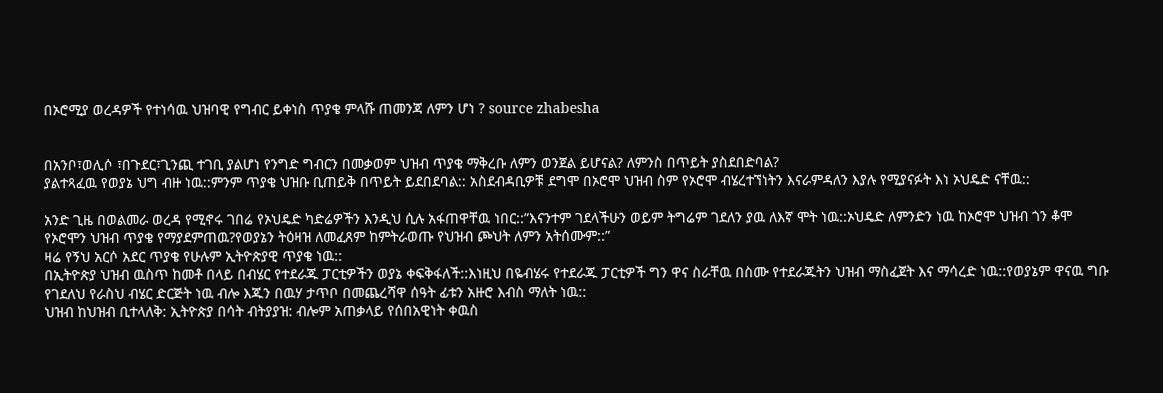በኦሮሚያ ወረዳዎች የተነሳዉ ህዝባዊ የግብር ይቀነስ ጥያቄ ምላሹ ጠመንጃ ለምን ሆነ ? source zhabesha


በአንቦ፣ወሊሶ ፣በጉደር፣ጊንጪ ተገቢ ያልሆነ የንግድ ግብርን በመቃወም ህዝብ ጥያቄ ማቅረቡ ለምን ወንጀል ይሆናል? ለምንስ በጥይት ያስደበድባል?
ያልተጻፈዉ የወያኔ ህግ ብዙ ነዉ::ምንም ጥያቄ ህዝቡ ቢጠይቅ በጥይት ይደበደባል:: አስደብዳቢዎቹ ደግሞ በኦሮሞ ህዝብ ስም የኦሮሞ ብሄረተኘነትን እናራምዳለን እያሉ የሚያናፉት እነ ኦህዴድ ናቸዉ::

አንድ ጊዜ በወልመራ ወረዳ የሚኖሩ ገበሬ የኦህዴድ ካድሬዎችን እንዲህ ሲሉ አፋጠዋቸዉ ነበር::”እናንተም ገደላችሁን ወይም ትግሬም ገደለን ያዉ ለእኛ ሞት ነዉ::ኦህዴድ ለምንድን ነዉ ከኦሮሞ ህዝብ ጎን ቆሞ የኦሮሞን ህዝብ ጥያቄ የማያደምጠዉ?የወያኔን ትዕዛዝ ለመፈጸም ከምትራወጡ የህዝብ ጮህት ለምን አትሰሙም::”
ዛሬ የኝህ አርሶ አደር ጥያቄ የሁሉም ኢትዮጵያዊ ጥያቄ ነዉ::
በኢትዮጵያ ህዝብ ዉስጥ ከመቶ በላይ በብሄር የተደራጁ ፓርቲዎችን ወያኔ ቀፍቅፋለች::እነዚህ በዬብሄሩ የተደራጁ ፓርቲዎች ግን ዋና ስራቸዉ በስሙ የተደራጁትን ህዝብ ማስፈጀት እና ማሳረድ ነዉ::የወያኔም ዋናዉ ግቡ የገደለህ የራስህ ብሄር ድርጅት ነዉ ብሎ እጁን በዉሃ ታጥቦ በመጨረሻዋ ሰዓት ፊቱን አዙሮ እብስ ማለት ነዉ::
ህዝብ ከህዝብ ቢተላለቅ: ኢትዮጵያ በሳት ብትያያዝ: ብሎም አጠቃላይ የሰበአዊነት ቀዉስ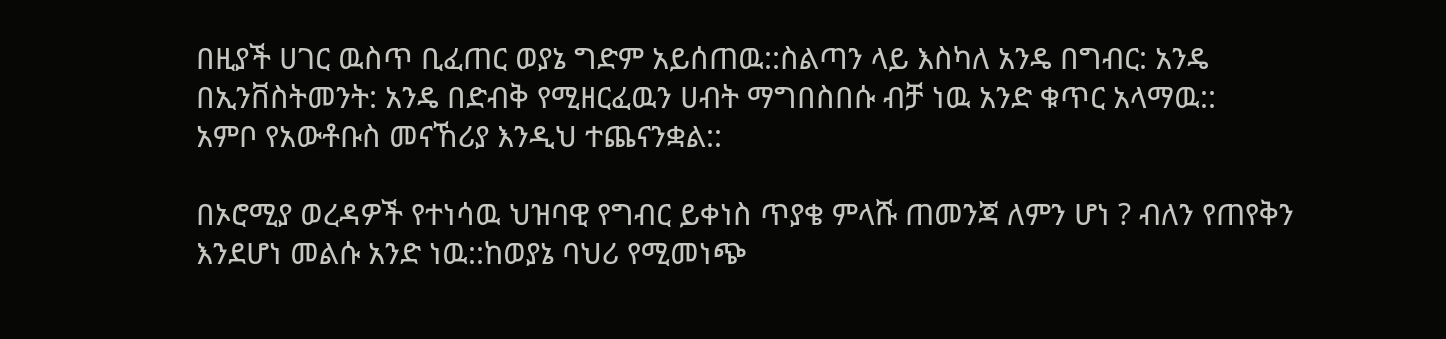በዚያች ሀገር ዉስጥ ቢፈጠር ወያኔ ግድም አይሰጠዉ::ስልጣን ላይ እስካለ አንዴ በግብር: አንዴ በኢንቨስትመንት: አንዴ በድብቅ የሚዘርፈዉን ሀብት ማግበስበሱ ብቻ ነዉ አንድ ቁጥር አላማዉ::
አምቦ የአውቶቡስ መናኸሪያ እንዲህ ተጨናንቋል::

በኦሮሚያ ወረዳዎች የተነሳዉ ህዝባዊ የግብር ይቀነስ ጥያቄ ምላሹ ጠመንጃ ለምን ሆነ ? ብለን የጠየቅን እንደሆነ መልሱ አንድ ነዉ::ከወያኔ ባህሪ የሚመነጭ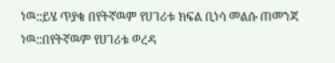ነዉ::ይሄ ጥያቄ በየትኛዉም የሀገሪቱ ክፍል ቢነሳ መልሱ ጠመንጃ ነዉ::በየትኛዉም የሀገሪቱ ወረዳ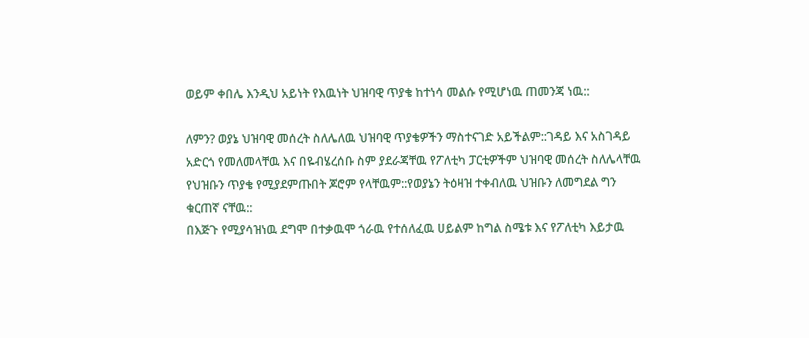ወይም ቀበሌ እንዲህ አይነት የእዉነት ህዝባዊ ጥያቄ ከተነሳ መልሱ የሚሆነዉ ጠመንጃ ነዉ::

ለምን? ወያኔ ህዝባዊ መሰረት ስለሌለዉ ህዝባዊ ጥያቄዎችን ማስተናገድ አይችልም::ገዳይ እና አስገዳይ አድርጎ የመለመላቸዉ እና በዬብሄረሰቡ ስም ያደራጃቸዉ የፖለቲካ ፓርቲዎችም ህዝባዊ መሰረት ስለሌላቸዉ የህዝቡን ጥያቄ የሚያደምጡበት ጆሮም የላቸዉም::የወያኔን ትዕዛዝ ተቀብለዉ ህዝቡን ለመግደል ግን ቁርጠኛ ናቸዉ::
በእጅጉ የሚያሳዝነዉ ደግሞ በተቃዉሞ ጎራዉ የተሰለፈዉ ሀይልም ከግል ስሜቱ እና የፖለቲካ እይታዉ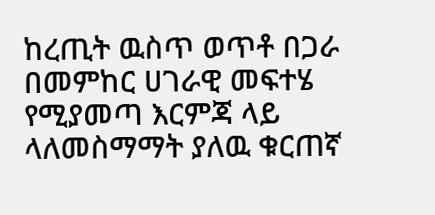ከረጢት ዉስጥ ወጥቶ በጋራ በመምከር ሀገራዊ መፍተሄ የሚያመጣ እርምጃ ላይ ላለመስማማት ያለዉ ቁርጠኛ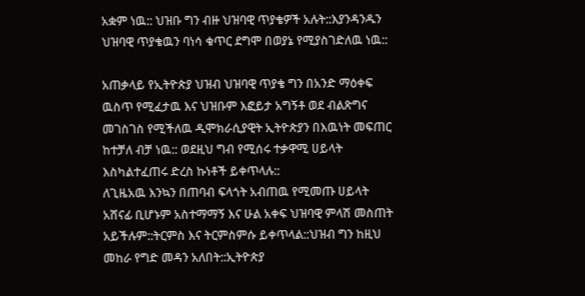አቋም ነዉ:: ህዝቡ ግን ብዙ ህዝባዊ ጥያቄዎች አሉት::እያንዳንዱን ህዝባዊ ጥያቄዉን ባነሳ ቁጥር ደግሞ በወያኔ የሚያስገድለዉ ነዉ::

አጠቃላይ የኢትዮጵያ ህዝብ ህዝባዊ ጥያቄ ግን በአንድ ማዕቀፍ ዉስጥ የሚፈታዉ እና ህዝቡም እፎይታ አግኝቶ ወደ ብልጽግና መገስገስ የሚችለዉ ዲሞክራሲያዊት ኢትዮጵያን በእዉነት መፍጠር ከተቻለ ብቻ ነዉ:: ወደዚህ ግብ የሚሰሩ ተቃዋሚ ሀይላት እስካልተፈጠሩ ድረስ ኩነቶች ይቀጥላሉ::
ለጊዜአዉ እንኳን በጠባብ ፍላጎት አብጠዉ የሚመጡ ሀይላት አሸናፊ ቢሆኑም አስተማማኝ እና ሁል አቀፍ ህዝባዊ ምላሽ መስጠት አይችሉም::ትርምስ እና ትርምስምሱ ይቀጥላል::ህዝብ ግን ከዚህ መከራ የግድ መዳን አለበት::ኢትዮጵያ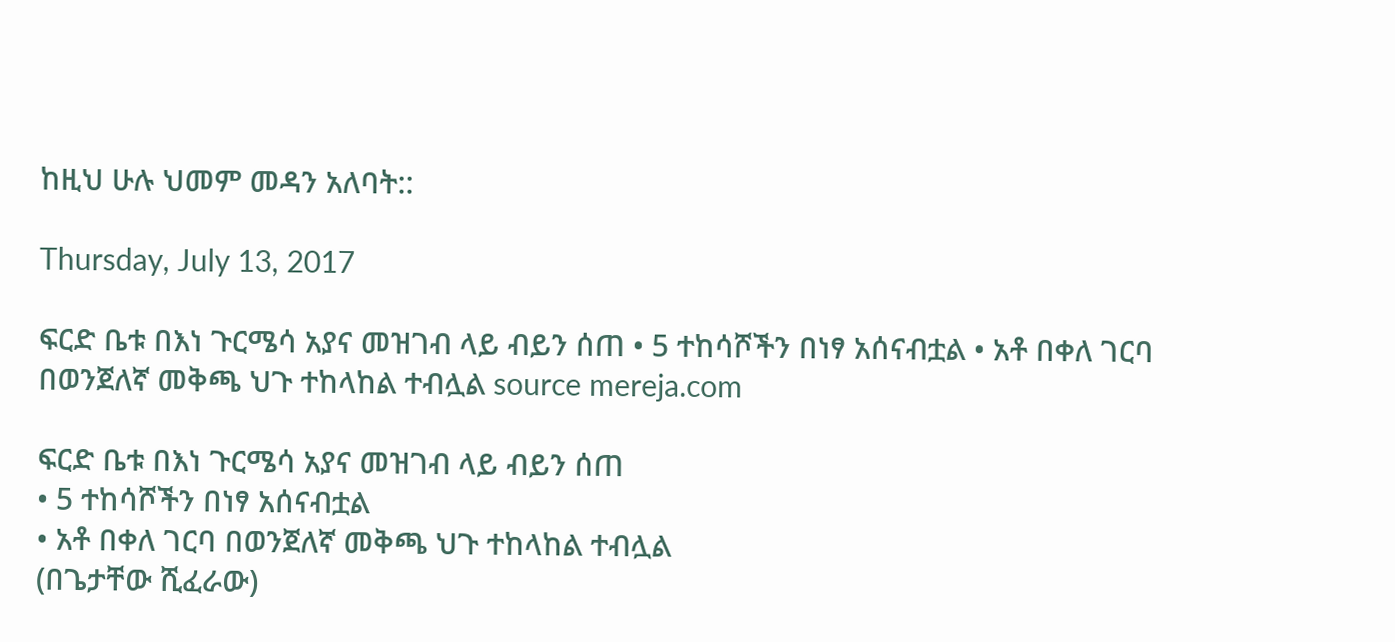ከዚህ ሁሉ ህመም መዳን አለባት::

Thursday, July 13, 2017

ፍርድ ቤቱ በእነ ጉርሜሳ አያና መዝገብ ላይ ብይን ሰጠ • 5 ተከሳሾችን በነፃ አሰናብቷል • አቶ በቀለ ገርባ በወንጀለኛ መቅጫ ህጉ ተከላከል ተብሏል source mereja.com

ፍርድ ቤቱ በእነ ጉርሜሳ አያና መዝገብ ላይ ብይን ሰጠ
• 5 ተከሳሾችን በነፃ አሰናብቷል
• አቶ በቀለ ገርባ በወንጀለኛ መቅጫ ህጉ ተከላከል ተብሏል
(በጌታቸው ሺፈራው)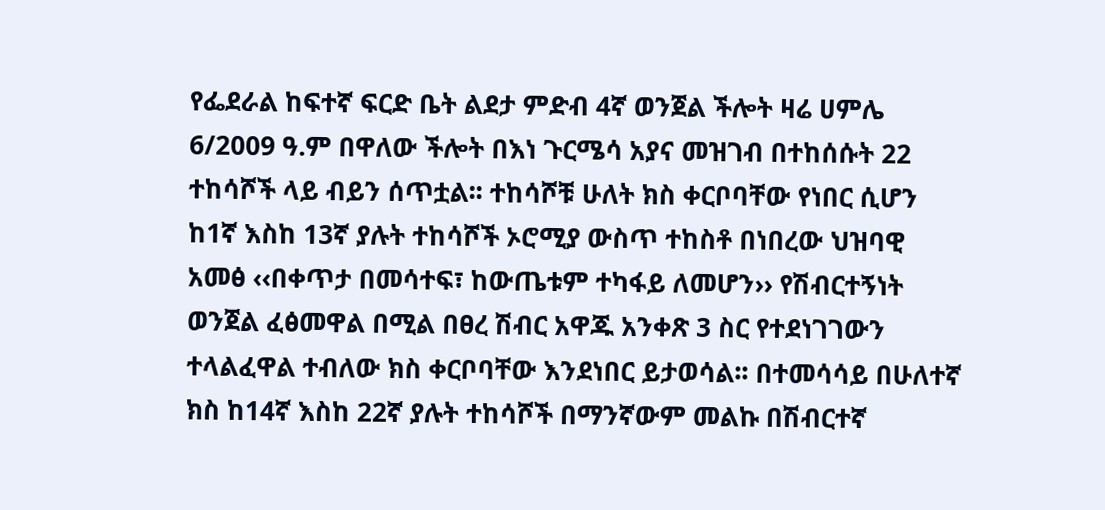የፌደራል ከፍተኛ ፍርድ ቤት ልደታ ምድብ 4ኛ ወንጀል ችሎት ዛሬ ሀምሌ 6/2009 ዓ.ም በዋለው ችሎት በእነ ጉርሜሳ አያና መዝገብ በተከሰሱት 22 ተከሳሾች ላይ ብይን ሰጥቷል፡፡ ተከሳሾቹ ሁለት ክስ ቀርቦባቸው የነበር ሲሆን ከ1ኛ እስከ 13ኛ ያሉት ተከሳሾች ኦሮሚያ ውስጥ ተከስቶ በነበረው ህዝባዊ አመፅ ‹‹በቀጥታ በመሳተፍ፣ ከውጤቱም ተካፋይ ለመሆን›› የሽብርተኝነት ወንጀል ፈፅመዋል በሚል በፀረ ሽብር አዋጁ አንቀጽ 3 ስር የተደነገገውን ተላልፈዋል ተብለው ክስ ቀርቦባቸው እንደነበር ይታወሳል፡፡ በተመሳሳይ በሁለተኛ ክስ ከ14ኛ እስከ 22ኛ ያሉት ተከሳሾች በማንኛውም መልኩ በሽብርተኛ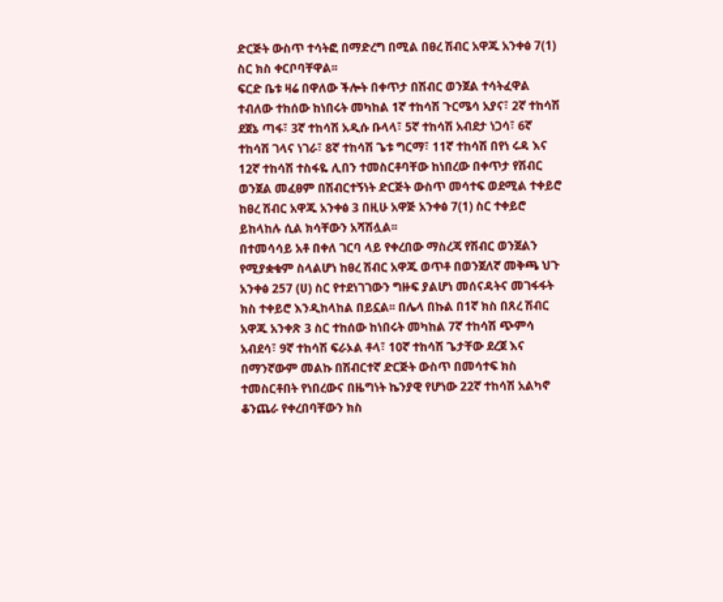ድርጅት ውስጥ ተሳትፎ በማድረግ በሚል በፀረ ሽብር አዋጁ አንቀፅ 7(1) ስር ክስ ቀርቦባቸዋል፡፡
ፍርድ ቤቱ ዛሬ በዋለው ችሎት በቀጥታ በሽብር ወንጀል ተሳትፈዋል ተብለው ተከሰው ከነበሩት መካከል 1ኛ ተከሳሽ ጉርሜሳ አያና፣ 2ኛ ተከሳሽ ደጀኔ ጣፋ፣ 3ኛ ተከሳሽ አዲሱ ቡላላ፣ 5ኛ ተከሳሽ አብደታ ነጋሳ፣ 6ኛ ተከሳሽ ገላና ነገራ፣ 8ኛ ተከሳሽ ጌቱ ግርማ፣ 11ኛ ተከሳሽ በየነ ሩዳ እና 12ኛ ተከሳሽ ተስፋዬ ሊበን ተመስርቶባቸው ከነበረው በቀጥታ የሽብር ወንጀል መፈፀም በሽብርተኝነት ድርጅት ውስጥ መሳተፍ ወደሚል ተቀይሮ ከፀረ ሽብር አዋጁ አንቀፅ 3 በዚሁ አዋጅ አንቀፅ 7(1) ስር ተቀይሮ ይከላከሉ ሲል ክሳቸውን አሻሽሏል፡፡
በተመሳሳይ አቶ በቀለ ገርባ ላይ የቀረበው ማስረጃ የሽብር ወንጀልን የሚያቋቁም ስላልሆነ ከፀረ ሽብር አዋጁ ወጥቶ በወንጀለኛ መቅጫ ህጉ አንቀፅ 257 (ሀ) ስር የተደነገገውን ግዙፍ ያልሆነ መሰናዳትና መገፋፋት ክስ ተቀይሮ እንዲከላከል በይኗል፡፡ በሌላ በኩል በ1ኛ ክስ በጸረ ሽብር አዋጁ አንቀጽ 3 ስር ተከሰው ከነበሩት መካከል 7ኛ ተከሳሽ ጭምሳ አብደሳ፣ 9ኛ ተከሳሽ ፍራኦል ቶላ፣ 10ኛ ተከሳሽ ጌታቸው ደረጀ እና በማንኛውም መልኩ በሽብርተኛ ድርጅት ውስጥ በመሳተፍ ክስ ተመስርቶበት የነበረውና በዜግነት ኬንያዊ የሆነው 22ኛ ተከሳሽ አልካኖ ቆንጨራ የቀረበባቸውን ክስ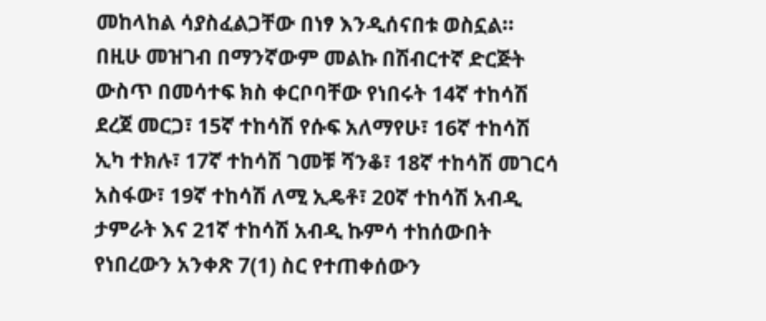መከላከል ሳያስፈልጋቸው በነፃ እንዲሰናበቱ ወስኗል፡፡
በዚሁ መዝገብ በማንኛውም መልኩ በሽብርተኛ ድርጅት ውስጥ በመሳተፍ ክስ ቀርቦባቸው የነበሩት 14ኛ ተከሳሽ ደረጀ መርጋ፣ 15ኛ ተከሳሽ የሱፍ አለማየሁ፣ 16ኛ ተከሳሽ ኢካ ተክሉ፣ 17ኛ ተከሳሽ ገመቹ ሻንቆ፣ 18ኛ ተከሳሽ መገርሳ አስፋው፣ 19ኛ ተከሳሽ ለሚ ኢዴቶ፣ 20ኛ ተከሳሽ አብዲ ታምራት እና 21ኛ ተከሳሽ አብዲ ኩምሳ ተከሰውበት የነበረውን አንቀጽ 7(1) ስር የተጠቀሰውን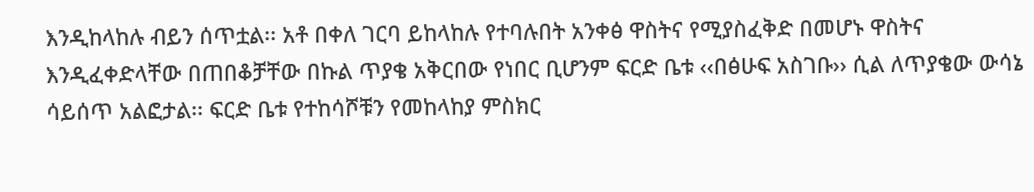እንዲከላከሉ ብይን ሰጥቷል፡፡ አቶ በቀለ ገርባ ይከላከሉ የተባሉበት አንቀፅ ዋስትና የሚያስፈቅድ በመሆኑ ዋስትና እንዲፈቀድላቸው በጠበቆቻቸው በኩል ጥያቄ አቅርበው የነበር ቢሆንም ፍርድ ቤቱ ‹‹በፅሁፍ አስገቡ›› ሲል ለጥያቄው ውሳኔ ሳይሰጥ አልፎታል፡፡ ፍርድ ቤቱ የተከሳሾቹን የመከላከያ ምስክር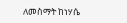ለመስማት ከነሃሴ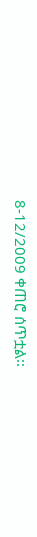8-12/2009 ቀጠሮ ሰጥቷል፡፡